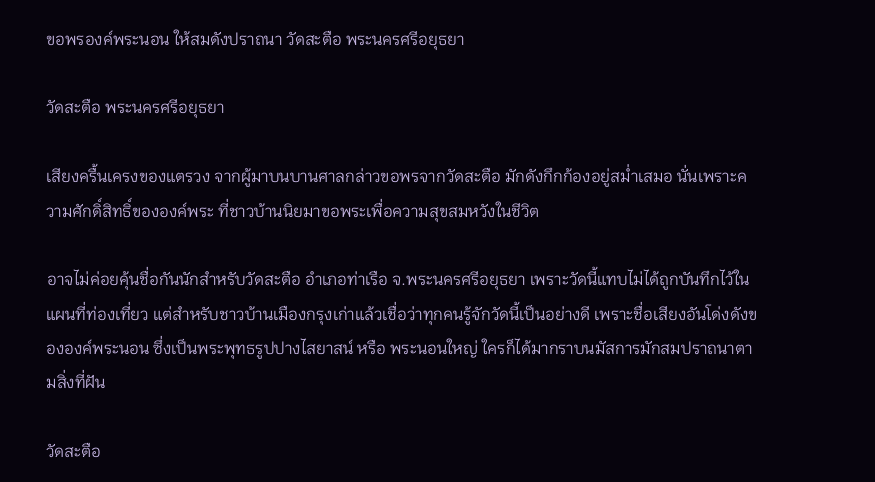ขอพรองค์พระนอน ให้สมดังปราถนา วัดสะตือ พระนครศรีอยุธยา

วัดสะตือ พระนครศรีอยุธยา

เสียงครื้นเครงของแตรวง จากผู้มาบนบานศาลกล่าวขอพรจากวัดสะตือ มักดังกึกก้องอยู่สม่ำเสมอ นั่นเพราะความศักดิ์สิทธิ์ขององค์พระ ที่ชาวบ้านนิยมาขอพระเพื่อความสุขสมหวังในชีวิต

อาจไม่ค่อยคุ้นชื่อกันนักสำหรับวัดสะตือ อำเภอท่าเรือ จ.พระนครศรีอยุธยา เพราะวัดนี้แทบไม่ได้ถูกบันทึกไว้ในแผนที่ท่องเที่ยว แต่สำหรับชาวบ้านเมืองกรุงเก่าแล้วเชื่อว่าทุกคนรู้จักวัดนี้เป็นอย่างดี เพราะชื่อเสียงอันโด่งดังขององค์พระนอน ซึ่งเป็นพระพุทธรูปปางไสยาสน์ หรือ พระนอนใหญ่ ใครก็ได้มากราบนมัสการมักสมปราถนาตามสิ่งที่ฝัน

วัดสะตือ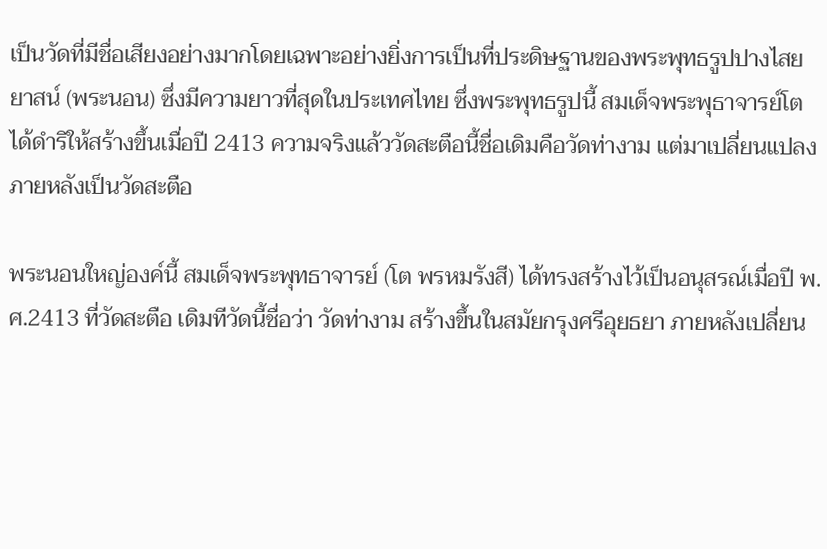เป็นวัดที่มีชื่อเสียงอย่างมากโดยเฉพาะอย่างยิ่งการเป็นที่ประดิษฐานของพระพุทธรูปปางไสยยาสน์ (พระนอน) ซึ่งมีความยาวที่สุดในประเทศไทย ซึ่งพระพุทธรูปนี้ สมเด็จพระพุธาจารย์โต ได้ดำริให้สร้างขึ้นเมื่อปี 2413 ความจริงแล้ววัดสะตือนี้ชื่อเดิมคือวัดท่างาม แต่มาเปลี่ยนแปลงภายหลังเป็นวัดสะตือ

พระนอนใหญ่องค์นี้ สมเด็จพระพุทธาจารย์ (โต พรหมรังสี) ได้ทรงสร้างไว้เป็นอนุสรณ์เมื่อปี พ.ศ.2413 ที่วัดสะตือ เดิมทีวัดนี้ชื่อว่า วัดท่างาม สร้างขึ้นในสมัยกรุงศรีอุยธยา ภายหลังเปลี่ยน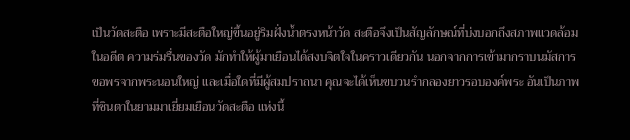เป็นวัดสะตือ เพราะมีสะตือใหญ่ขึ้นอยู่ริมฝั่งน้ำตรงหน้าวัด สะตือจึงเป็นสัญลักษณ์ที่บ่งบอกถึงสภาพแวดล้อมในอดีต ความร่มรื่นของวัด มักทำให้ผู้มาเยือนได้สงบจิตใจในคราวเดียวกัน นอกจากการเข้ามากราบนมัสการขอพรจากพระนอนใหญ่ และเมื่อใดที่มีผู้สมปราถนา คุณจะได้เห็นขบวนรำกลองยาวรอบองค์พระ อันเป็นภาพที่ชินตาในยามมาเยี่ยมเยือนวัดสะตือ แห่งนี้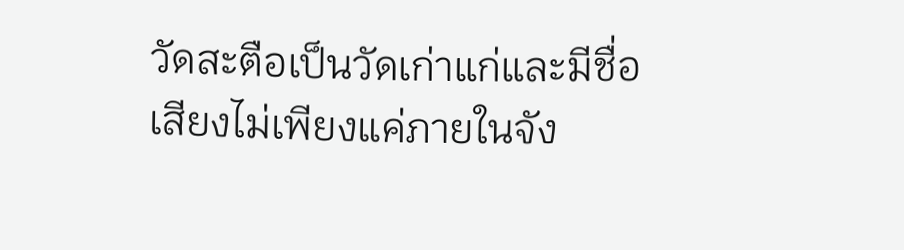วัดสะตือเป็นวัดเก่าแก่และมีชื่อเสียงไม่เพียงแค่ภายในจัง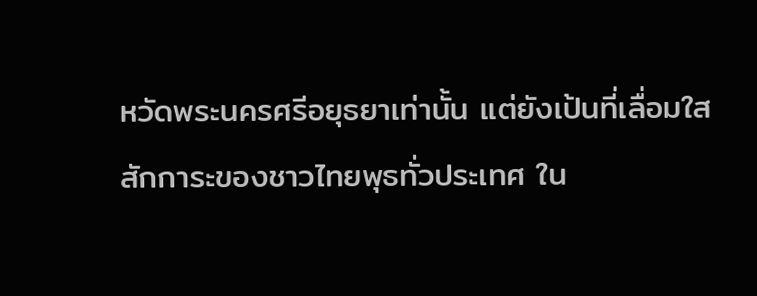หวัดพระนครศรีอยุธยาเท่านั้น แต่ยังเป้นที่เลื่อมใสสักการะของชาวไทยพุธทั่วประเทศ ใน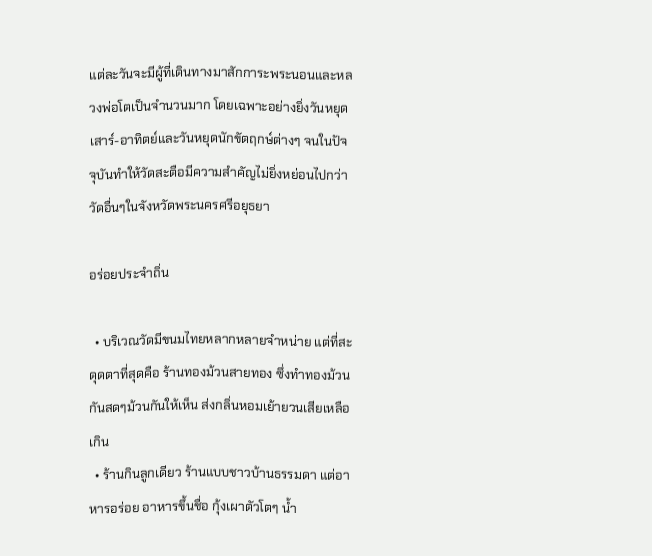แต่ละวันจะมีผู้ที่เดินทางมาสักการะพระนอนและหลวงพ่อโตเป็นจำนวนมาก โดยเฉพาะอย่างยิ่งวันหยุด เสาร์-อาทิตย์และวันหยุดนักขัตฤกษ์ต่างๆ จนในปัจจุบันทำให้วัดสะตือมีความสำคัญไม่ยิ่งหย่อนไปกว่าวัดอื่นๆในจังหวัดพระนครศรีอยุธยา

อร่อยประจำถิ่น

  • บริเวณวัดมีขนมไทยหลากหลายจำหน่าย แต่ที่สะดุดตาที่สุดคือ ร้านทองม้วนสายทอง ซึ่งทำทองม้วนกันสดๆม้วนกันให้เห็น ส่งกลิ่นหอมเย้ายวนเสียเหลือเกิน
  • ร้านกินลูกเดียว ร้านแบบชาวบ้านธรรมดา แต่อาหารอร่อย อาหารขึ้นชื่อ กุ้งเผาตัวโตๆ น้ำ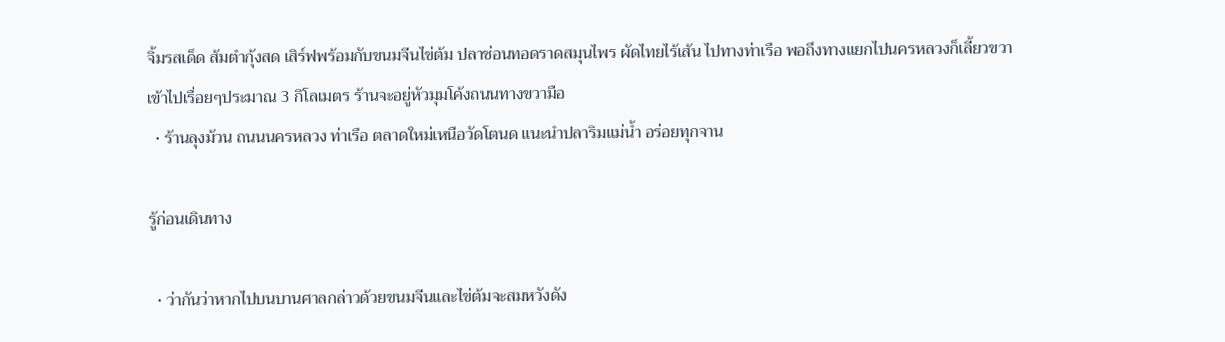จิ้มรสเด็ด ส้มตำกุ้งสด เสิร์ฟพร้อมกับขนมจีนไข่ต้ม ปลาช่อนทอดราดสมุนไพร ผัดไทยไร้เส้น ไปทางท่าเรือ พอถึงทางแยกไปนครหลวงก็เลี้ยวขวาเข้าไปเรื่อยๆประมาณ 3 กิโลเมตร ร้านจะอยู่หัวมุมโค้งถนนทางขวามือ
  • ร้านลุงม้วน ถนนนครหลวง ท่าเรือ ตลาดใหม่เหนือวัดโตนด แนะนำปลาริมแม่น้ำ อร่อยทุกจาน

รู้ก่อนเดินทาง

  • ว่ากันว่าหากไปบนบานศาลกล่าวด้วยขนมจีนและไข่ต้มจะสมหวังดัง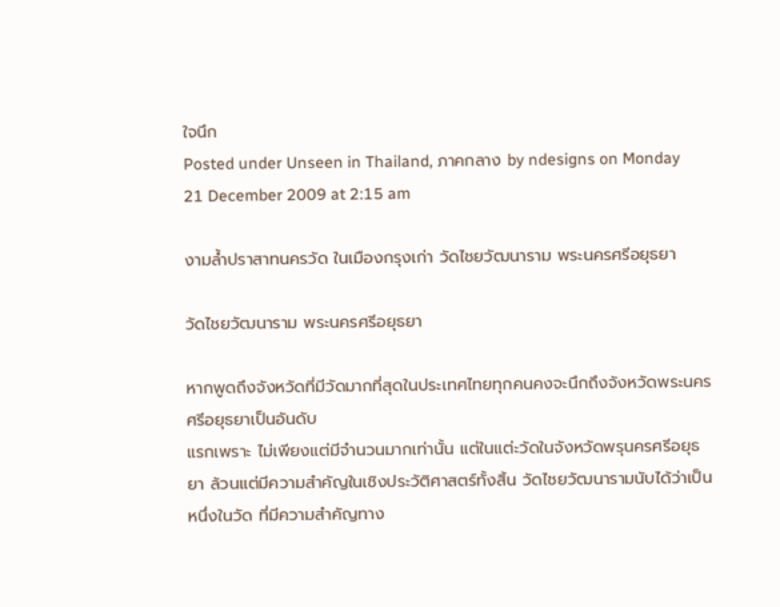ใจนึก
Posted under Unseen in Thailand, ภาคกลาง by ndesigns on Monday 21 December 2009 at 2:15 am

งามล้ำปราสาทนครวัด ในเมืองกรุงเก่า วัดไชยวัฒนาราม พระนครศรีอยุธยา

วัดไชยวัฒนาราม พระนครศรีอยุธยา

หากพูดถึงจังหวัดที่มีวัดมากที่สุดในประเทศไทยทุกคนคงจะนึกถึงจังหวัดพระนครศรีอยุธยาเป็นอันดับ
แรกเพราะ ไม่เพียงแต่มีจำนวนมากเท่านั้น แต่ในแต่ะวัดในจังหวัดพรุนครศรีอยุธยา ล้วนแต่มีความสำคัญในเชิงประวัติศาสตร์ทั้งสิ้น วัดไชยวัฒนารามนับได้ว่าเป็นหนึ่งในวัด ที่มีความสำคัญทาง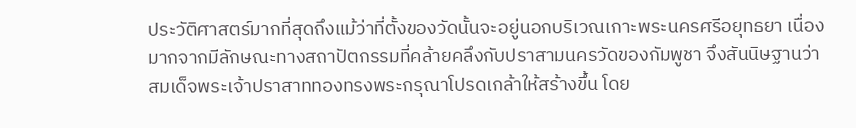ประวัติศาสตร์มากที่สุดถึงแม้ว่าที่ตั้งของวัดนั้นจะอยู่นอกบริเวณเกาะพระนครศรีอยุทธยา เนื่องมากจากมีลักษณะทางสถาปัตกรรมที่คล้ายคลึงกับปราสามนครวัดของกัมพูชา จึงสันนิษฐานว่า สมเด็จพระเจ้าปราสาททองทรงพระกรุณาโปรดเกล้าให้สร้างขึ้น โดย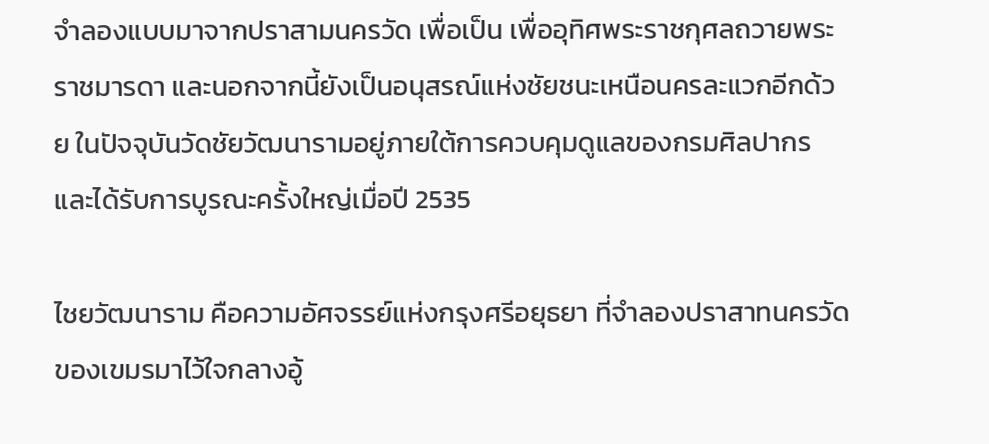จำลองแบบมาจากปราสามนครวัด เพื่อเป็น เพื่ออุทิศพระราชกุศลถวายพระราชมารดา และนอกจากนี้ยังเป็นอนุสรณ์แห่งชัยชนะเหนือนครละแวกอีกด้วย ในปัจจุบันวัดชัยวัฒนารามอยู่ภายใต้การควบคุมดูแลของกรมศิลปากรและได้รับการบูรณะครั้งใหญ่เมื่อปี 2535

ไชยวัฒนาราม คือความอัศจรรย์แห่งกรุงศรีอยุธยา ที่จำลองปราสาทนครวัดของเขมรมาไว้ใจกลางอู้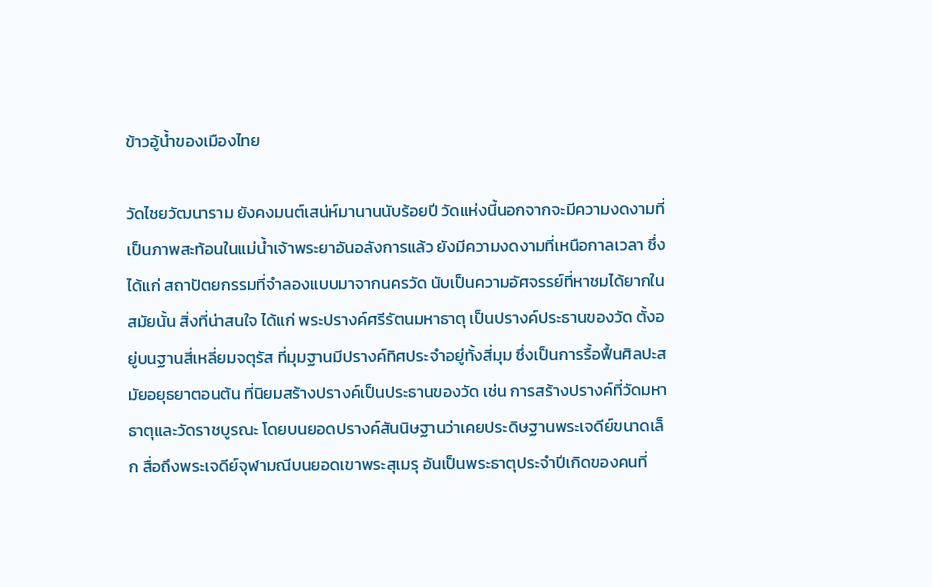ข้าวอู้น้ำของเมืองไทย

วัดไชยวัฒนาราม ยังคงมนต์เสน่ห์มานานนับร้อยปี วัดแห่งนี้นอกจากจะมีความงดงามที่เป็นภาพสะท้อนในแม่น้ำเจ้าพระยาอันอลังการแล้ว ยังมีความงดงามที่เหนือกาลเวลา ซึ่งได้แก่ สถาปัตยกรรมที่จำลองแบบมาจากนครวัด นับเป็นความอัศจรรย์ที่หาชมได้ยากในสมัยนั้น สิ่งที่น่าสนใจ ได้แก่ พระปรางค์ศรีรัตนมหาธาตุ เป็นปรางค์ประธานของวัด ตั้งอยู่บนฐานสี่เหลี่ยมจตุรัส ที่มุมฐานมีปรางค์ทิศประจำอยู่ทั้งสี่มุม ซึ่งเป็นการรื้อฟื้นศิลปะสมัยอยุธยาตอนต้น ที่นิยมสร้างปรางค์เป็นประธานของวัด เช่น การสร้างปรางค์ที่วัดมหาธาตุและวัดราชบูรณะ โดยบนยอดปรางค์สันนิษฐานว่าเคยประดิษฐานพระเจดีย์ขนาดเล็ก สื่อถึงพระเจดีย์จุฬามณีบนยอดเขาพระสุเมรุ อันเป็นพระธาตุประจำปีเกิดของคนที่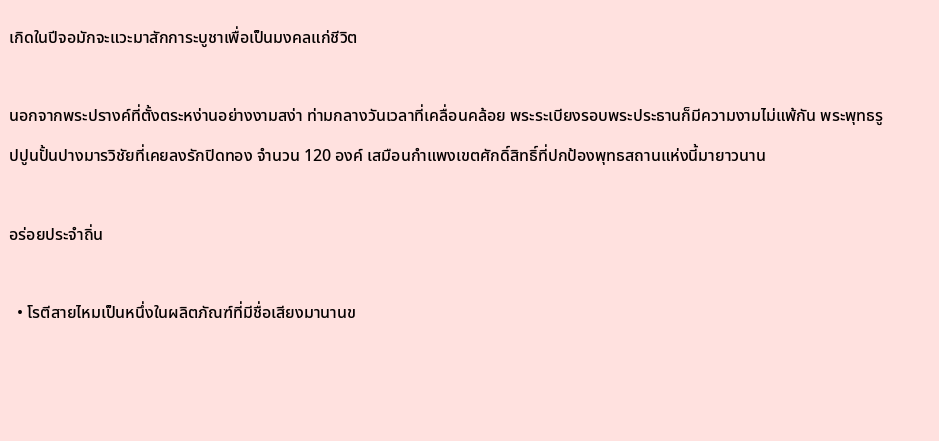เกิดในปีจอมักจะแวะมาสักการะบูชาเพื่อเป็นมงคลแก่ชีวิต

นอกจากพระปรางค์ที่ตั้งตระหง่านอย่างงามสง่า ท่ามกลางวันเวลาที่เคลื่อนคล้อย พระระเบียงรอบพระประธานก็มีความงามไม่แพ้กัน พระพุทธรูปปูนปั้นปางมารวิชัยที่เคยลงรักปิดทอง จำนวน 120 องค์ เสมือนกำแพงเขตศักดิ์สิทธิ์ที่ปกป้องพุทธสถานแห่งนี้มายาวนาน

อร่อยประจำถิ่น

  • โรตีสายไหมเป็นหนึ่งในผลิตภัณฑ์ที่มีชื่อเสียงมานานข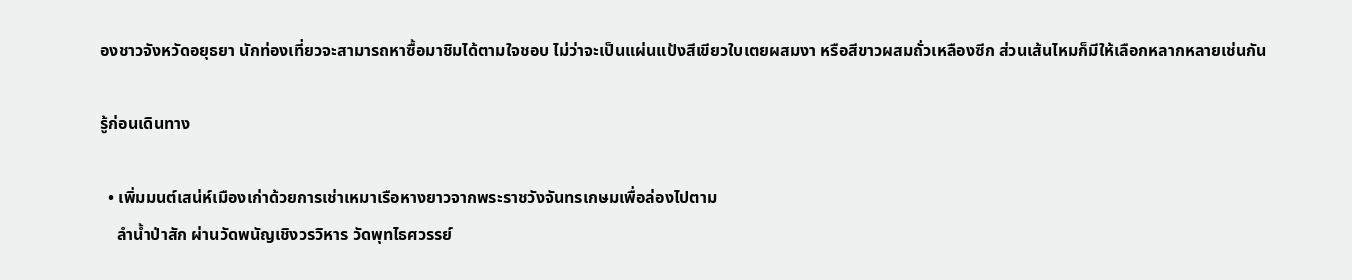องชาวจังหวัดอยุธยา นักท่องเที่ยวจะสามารถหาซื้อมาชิมได้ตามใจชอบ ไม่ว่าจะเป็นแผ่นแป้งสีเขียวใบเตยผสมงา หรือสีขาวผสมถั่วเหลืองซีก ส่วนเส้นไหมก็มีให้เลือกหลากหลายเช่นกัน

รู้ก่อนเดินทาง

  • เพิ่มมนต์เสน่ห์เมืองเก่าด้วยการเช่าเหมาเรือหางยาวจากพระราชวังจันทรเกษมเพื่อล่องไปตาม
    ลำน้ำป่าสัก ผ่านวัดพนัญเชิงวรวิหาร วัดพุทไธศวรรย์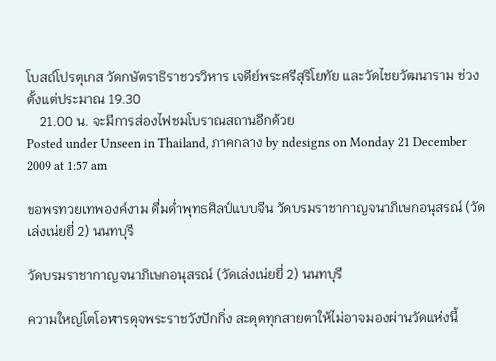โบสถ์โปรตุเกส วัดกษัตราธิราชวรวิหาร เจดีย์พระศรีสุริโยทัย และวัดไชยวัฒนาราม ช่วงตั้งแต่ประมาณ 19.30
    21.00 น. จะมีการส่องไฟชมโบราณสถานอีกด้วย
Posted under Unseen in Thailand, ภาคกลาง by ndesigns on Monday 21 December 2009 at 1:57 am

ขอพรทวยเทพองค์งาม ดื่มด่ำพุทธศิลป์แบบจีน วัดบรมราชากาญจนาภิเษกอนุสรณ์ (วัดเล่งเน่ยยี่ 2) นนทบุรี

วัดบรมราชากาญจนาภิเษกอนุสรณ์ (วัดเล่งเน่ยยี่ 2) นนทบุรี

ความใหญ่โตโอฬารดุจพระราชวังปักกิ่ง สะดุดทุกสายตาให้ไม่อาจมองผ่านวัดแห่งนี้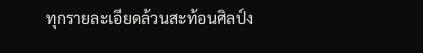ทุกรายละเอียดล้วนสะท้อนศิลป์ง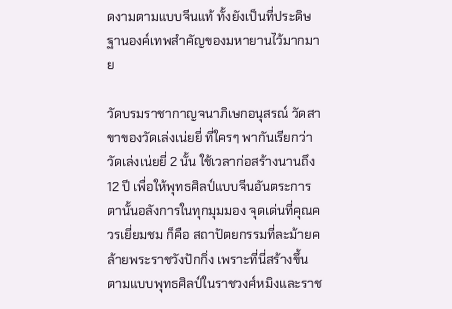ดงามตามแบบจีนแท้ ทั้งยังเป็นที่ประดิษฐานองค์เทพสำคัญของมหายานไว้มากมาย

วัดบรมราชากาญจนาภิเษกอนุสรณ์ วัดสาขาของวัดเล่งเน่ยยี่ ที่ใครๆ พากันเรียกว่า วัดเล่งเน่ยยี่ 2 นั้น ใช้เวลาก่อสร้างนานถึง 12 ปี เพื่อให้พุทธศิลป์แบบจีนอันตระการตานั้นอลังการในทุกมุมมอง จุดเด่นที่คุณควรเยี่ยมชม ก็คือ สถาปัตยกรรมที่ละม้ายคล้ายพระราชวังปักกิ่ง เพราะที่นี่สร้างขึ้นตามแบบพุทธศิลป์ในราชวงศ์หมิงและราช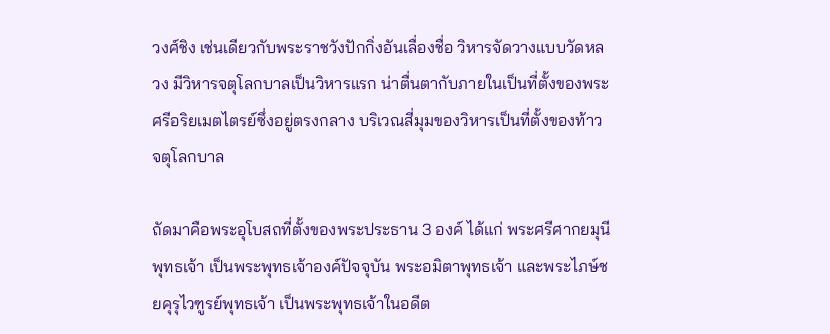วงศ์ชิง เช่นเดียวกับพระราชวังปักกิ่งอันเลื่องชื่อ วิหารจัดวางแบบวัดหลวง มีวิหารจตุโลกบาลเป็นวิหารแรก น่าตื่นตากับภายในเป็นที่ตั้งของพระศรีอริยเมตไตรย์ซึ่งอยู่ตรงกลาง บริเวณสี่มุมของวิหารเป็นที่ตั้งของท้าวจตุโลกบาล

ถัดมาคือพระอุโบสถที่ตั้งของพระประธาน 3 องค์ ได้แก่ พระศรีศากยมุนีพุทธเจ้า เป็นพระพุทธเจ้าองค์ปัจจุบัน พระอมิตาพุทธเจ้า และพระไภษ์ชยคุรุไวฑูรย์พุทธเจ้า เป็นพระพุทธเจ้าในอดีต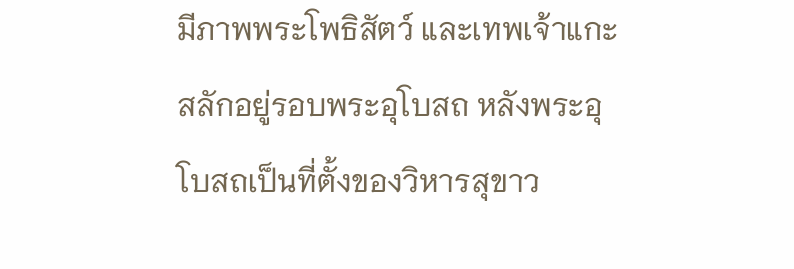มีภาพพระโพธิสัตว์ และเทพเจ้าแกะสลักอยู่รอบพระอุโบสถ หลังพระอุโบสถเป็นที่ตั้งของวิหารสุขาว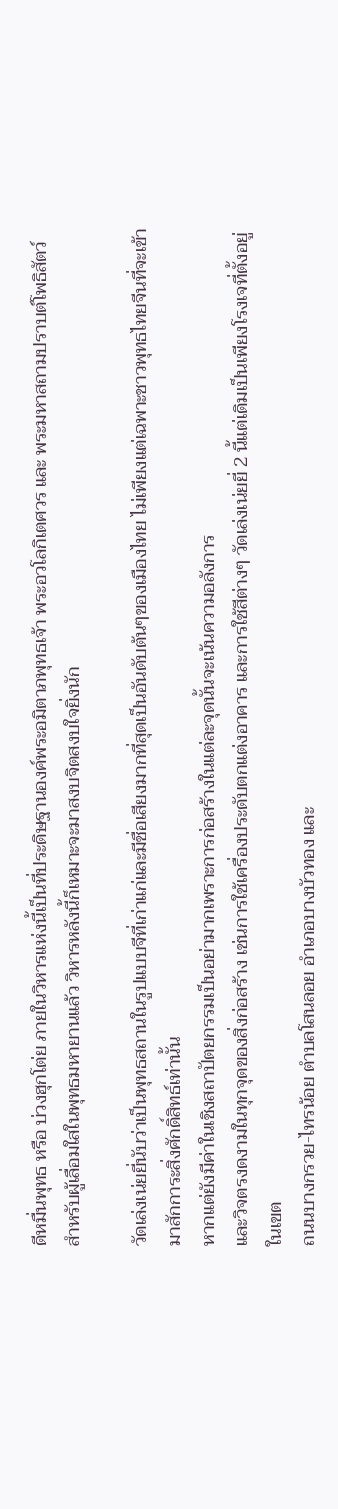ดีหมื่นพุทธ หรือ บ่วงฮุกโต่ย ภายในวิหารแห่งนี้เป็นที่ประดิษฐานองค์พระอมิตาภพุทธเจ้า พระอวโลกิเตศวร และ พระมหาสถามปราบต์โพธิสัตว์ สำหรับผู้เลื่อมใสในพุทธมหายานแล้ว วิหารหลังนี้ก็เหมาะจะมาสงบจิตสงบใจยิ่งนัก

วัดเล่งเน่ยยี่นับว่าเป็นพุทธสถานในรูปแบบจีที่เก่าแก่และมีชื่อเสียงมากที่สุดเป็นอันดับต้นๆของเมืองไทย ไม่เพียงแต่เฉพาะชาวพุทธไทยจีนที่จะเข้ามาสักการะสิ่งศักดิ์สิทธ์เท่านั้น
หากแต่ยังมีค่าในเชิงสถาปัตยกรรมเป็นอย่ามากเพราะการก่อสร้างในแต่ละจุดนั้นจะเน้นความอลังการ
และวิจตรงดงามในทุกจุดของสิ่งก่อสร้าง เช่นการใช้เครื่องประดับตกแต่งอาคาร และการใช้สีต่างๆ วัดเล่งเน่ยยี่ 2 นี้แต่เดิมเป็นเพียงโรงเจที่ตั้งอยู่ในเขต
ถนนบางกรวย-ไทรน้อย ตำบลโสนลอย อำเภอบางบัวทอง และ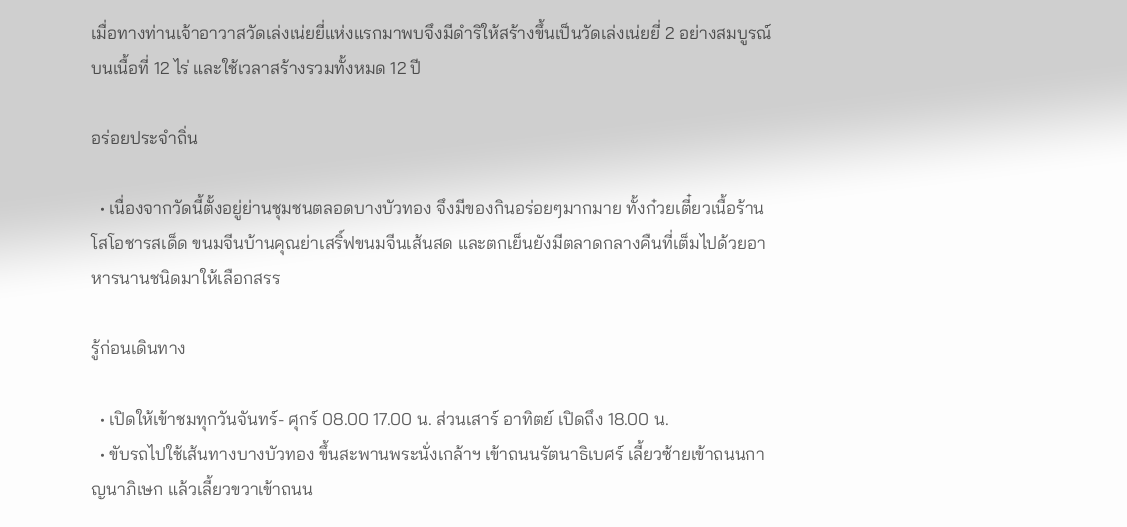เมื่อทางท่านเจ้าอาวาสวัดเล่งเน่ยยี่แห่งแรกมาพบจึงมีดำริให้สร้างขึ้นเป็นวัดเล่งเน่ยยี่ 2 อย่างสมบูรณ์บนเนื้อที่ 12 ไร่ และใช้เวลาสร้างรวมทั้งหมด 12 ปี

อร่อยประจำถิ่น

  • เนื่องจากวัดนี้ตั้งอยู่ย่านชุมชนตลอดบางบัวทอง จึงมีของกินอร่อยๆมากมาย ทั้งก๋วยเตี๋ยวเนื้อร้านโสโอชารสเด็ด ขนมจีนบ้านคุณย่าเสริ์ฟขนมจีนเส้นสด และตกเย็นยังมีตลาดกลางคืนที่เต็มไปด้วยอาหารนานชนิดมาให้เลือกสรร

รู้ก่อนเดินทาง

  • เปิดให้เข้าชมทุกวันจันทร์- ศุกร์ 08.00 17.00 น. ส่วนเสาร์ อาทิตย์ เปิดถึง 18.00 น.
  • ขับรถไปใช้เส้นทางบางบัวทอง ขึ้นสะพานพระนั่งเกล้าฯ เข้าถนนรัตนาธิเบศร์ เลี้ยวซ้ายเข้าถนนกาญนาภิเษก แล้วเลี้ยวขวาเข้าถนน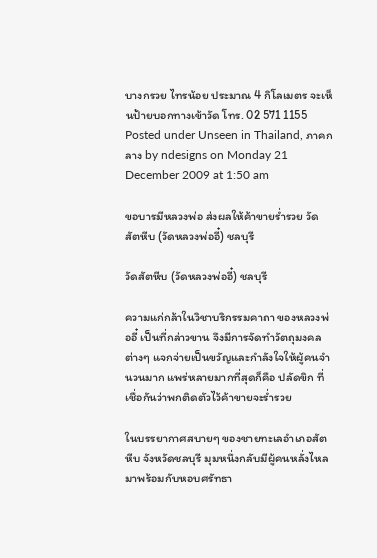บางกรวย ไทรน้อย ประมาณ 4 กิโลเมตร จะเห็นป้ายบอกทางเข้าวัด โทร. 02 571 1155
Posted under Unseen in Thailand, ภาคกลาง by ndesigns on Monday 21 December 2009 at 1:50 am

ขอบารมีหลวงพ่อ ส่งผลให้ค้าขายร่ำรวย วัดสัตหีบ (วัดหลวงพ่ออี๋) ชลบุรี

วัดสัตหีบ (วัดหลวงพ่ออี๋) ชลบุรี

ความแก่กล้าในวิชาบริกรรมคาถา ของหลวงพ่ออี๋ เป็นที่กล่าวขาน จึงมีการจัดทำวัตถุมงคลต่างๆ แจกจ่ายเป็นขวัญและกำลังใจให้ผู้คนจำนวนมาก แพร่หลายมากที่สุดก็คือ ปลัดขิก ที่เชื่อกันว่าพกติดตัวไว้ค้าขายจะร่ำรวย

ในบรรยากาศสบายๆ ของชายทะเลอำเภอสัตหีบ จังหวัดชลบุรี มุมหนึ่งกลับมีผู้คนหลั่งไหลมาพร้อมกับหอบศรัทธา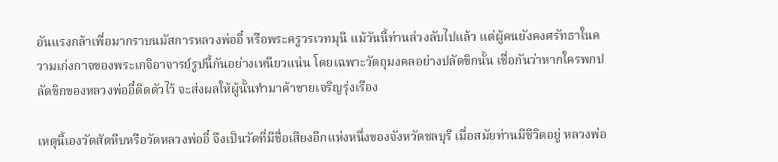อันแรงกล้าเพื่อมากราบนมัสการหลวงพ่ออี๋ หรือพระครูวรเวทมุนี แม้วันนี้ท่านล่วงลับไปแล้ว แต่ผู้คนยังคงศรัทธาในความเก่งกาจของพระเกจิอาจารย์รูปนี้กันอย่างเหนียวแน่น โดยเฉพาะวัตถุมงคลอย่างปลัดขิกนั้น เชื่อกันว่าหากใครพกปลัดขิกของหลวงพ่ออี๋ติดตัวไว้ จะส่งผลให้ผู้นั้นทำมาค้าขายเจริญรุ่งเรือง

เหตุนี้เองวัดสัตหีบหรือวัดหลวงพ่ออี๋ จึงเป็นวัดที่มีชื่อเสียงอีกแห่งหนึ่งของจังหวัดชลบุรี เมื่อสมัยท่านมีชีวิตอยู่ หลวงพ่อ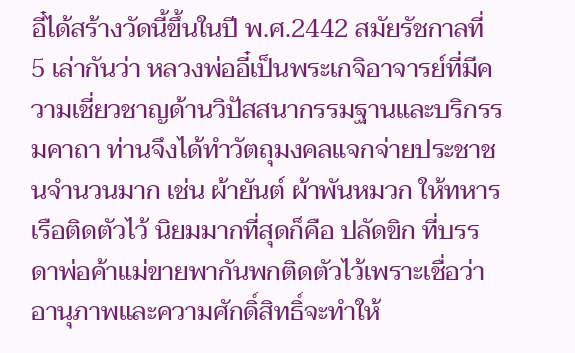อี๋ได้สร้างวัดนี้ขึ้นในปี พ.ศ.2442 สมัยรัชกาลที่ 5 เล่ากันว่า หลวงพ่ออี๋เป็นพระเกจิอาจารย์ที่มีความเชี่ยวชาญด้านวิปัสสนากรรมฐานและบริกรรมคาถา ท่านจึงได้ทำวัตถุมงคลแจกจ่ายประชาชนจำนวนมาก เช่น ผ้ายันต์ ผ้าพันหมวก ให้ทหารเรือติดตัวไว้ นิยมมากที่สุดก็คือ ปลัดขิก ที่บรรดาพ่อค้าแม่ขายพากันพกติดตัวไว้เพราะเชื่อว่าอานุภาพและความศักดิ์สิทธิ์จะทำให้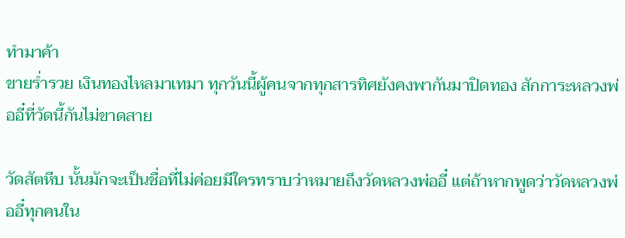ทำมาค้า
ขายร่ำรวย เงินทองไหลมาเทมา ทุกวันนี้ผู้คนจากทุกสารทิศยังคงพากันมาปิดทอง สักการะหลวงพ่ออี๋ที่วัดนี้กันไม่ขาดสาย

วัดสัตหีบ นั้นมักจะเป็นชื่อที่ไม่ค่อยมีใครทราบว่าหมายถึงวัดหลวงพ่ออี๋ แต่ถ้าหากพูดว่าวัดหลวงพ่ออี๋ทุกคนใน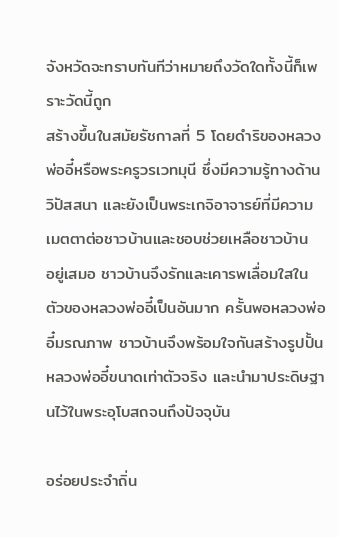จังหวัดจะทราบทันทีว่าหมายถึงวัดใดทั้งนี้ก็เพราะวัดนี้ถูก
สร้างขึ้นในสมัยรัชกาลที่ 5 โดยดำริของหลวงพ่ออี๋หรือพระครูวรเวทมุนี ซึ่งมีความรู้ทางด้าน วิปัสสนา และยังเป็นพระเกจิอาจารย์ที่มีความเมตตาต่อชาวบ้านและชอบช่วยเหลือชาวบ้าน
อยู่เสมอ ชาวบ้านจึงรักและเคารพเลื่อมใสในตัวของหลวงพ่ออี๋เป็นอันมาก ครั้นพอหลวงพ่ออี๋มรณภาพ ชาวบ้านจึงพร้อมใจกันสร้างรูปปั้นหลวงพ่ออี๋ขนาดเท่าตัวจริง และนำมาประดิษฐานไว้ในพระอุโบสถจนถึงปัจจุบัน

อร่อยประจำถิ่น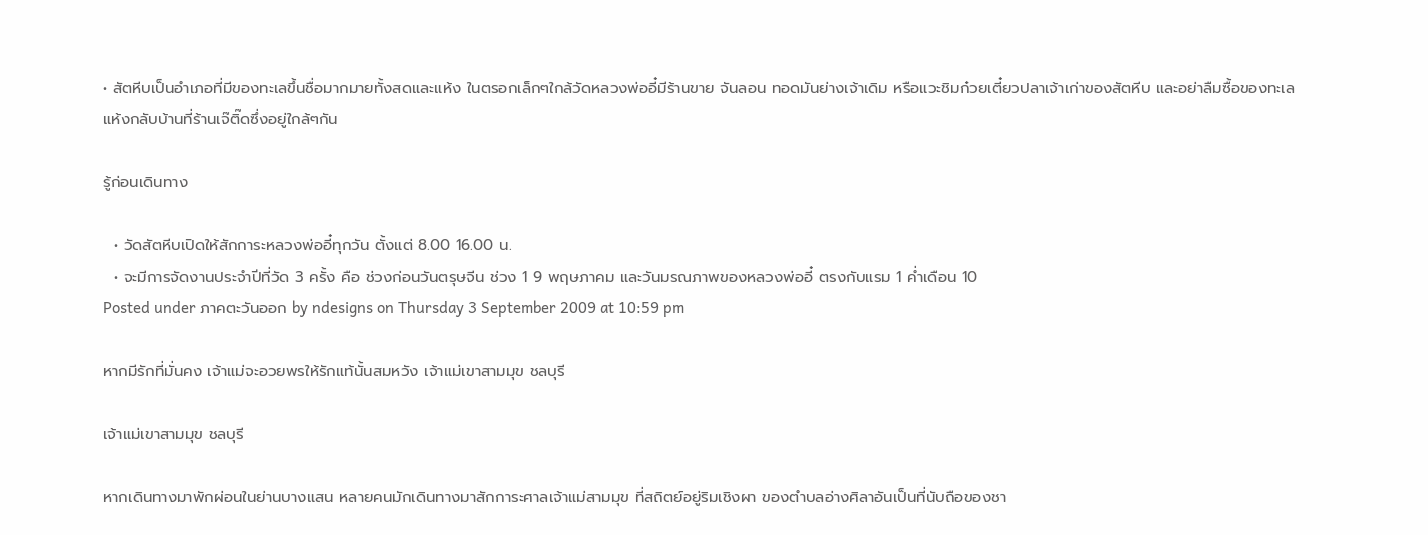• สัตหีบเป็นอำเภอที่มีของทะเลขึ้นชื่อมากมายทั้งสดและแห้ง ในตรอกเล็กๆใกล้วัดหลวงพ่ออี๋มีร้านขาย จันลอน ทอดมันย่างเจ้าเดิม หรือแวะชิมก๋วยเตี๋ยวปลาเจ้าเก่าของสัตหีบ และอย่าลืมซื้อของทะเลแห้งกลับบ้านที่ร้านเจ๊ติ๊ดซึ่งอยู่ใกล้ๆกัน

รู้ก่อนเดินทาง

  • วัดสัตหีบเปิดให้สักการะหลวงพ่ออี๋ทุกวัน ตั้งแต่ 8.00 16.00 น.
  • จะมีการจัดงานประจำปีที่วัด 3 ครั้ง คือ ช่วงก่อนวันตรุษจีน ช่วง 1 9 พฤษภาคม และวันมรณภาพของหลวงพ่ออี๋ ตรงกับแรม 1 ค่ำเดือน 10
Posted under ภาคตะวันออก by ndesigns on Thursday 3 September 2009 at 10:59 pm

หากมีรักที่มั่นคง เจ้าแม่จะอวยพรให้รักแท้นั้นสมหวัง เจ้าแม่เขาสามมุข ชลบุรี

เจ้าแม่เขาสามมุข ชลบุรี

หากเดินทางมาพักผ่อนในย่านบางแสน หลายคนมักเดินทางมาสักการะศาลเจ้าแม่สามมุข ที่สถิตย์อยู่ริมเชิงผา ของตำบลอ่างศิลาอันเป็นที่นับถือของชา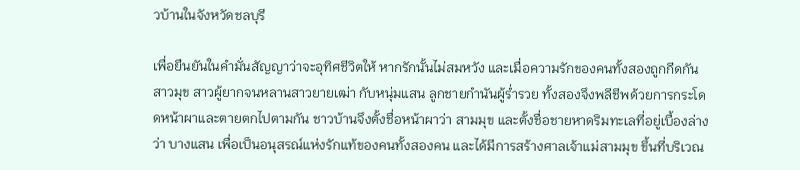วบ้านในจังหวัดชลบุรี

เพื่อยืนยันในคำมั่นสัญญาว่าจะอุทิศชีวิตให้ หากรักนั้นไม่สมหวัง และเมื่อความรักของคนทั้งสองถูกกีดกัน สาวมุข สาวผู้ยากจนหลานสาวยายเฒ่า กับหนุ่มแสน ลูกชายกำนันผู้ร่ำรวย ทั้งสองจึงพลีชีพด้วยการกระโดดหน้าผาและตายตกไปตามกัน ชาวบ้านจึงตั้งชื่อหน้าผาว่า สามมุข และตั้งชื่อชายหาดริมทะเลที่อยู่เบื้องล่างว่า บางแสน เพื่อเป็นอนุสรณ์แห่งรักแท้ของคนทั้งสองคน และได้มีการสร้างศาลเจ้าแม่สามมุข ขึ้นที่บริเวณ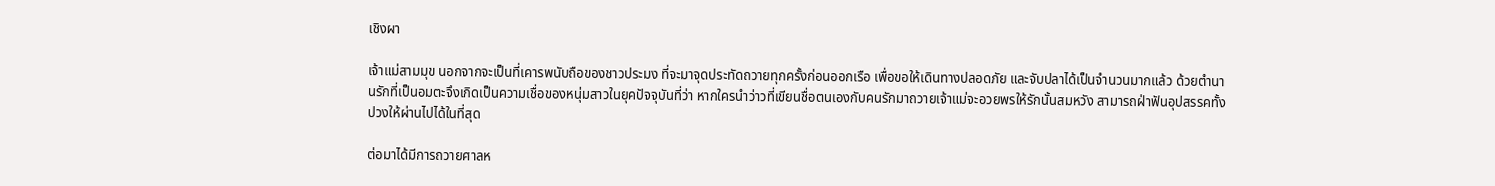เชิงผา

เจ้าแม่สามมุข นอกจากจะเป็นที่เคารพนับถือของชาวประมง ที่จะมาจุดประทัดถวายทุกครั้งก่อนออกเรือ เพื่อขอให้เดินทางปลอดภัย และจับปลาได้เป็นจำนวนมากแล้ว ด้วยตำนานรักที่เป็นอมตะจึงเกิดเป็นความเชื่อของหนุ่มสาวในยุคปัจจุบันที่ว่า หากใครนำว่าวที่เขียนชื่อตนเองกับคนรักมาถวายเจ้าแม่จะอวยพรให้รักนั้นสมหวัง สามารถฝ่าฟันอุปสรรคทั้งปวงให้ผ่านไปได้ในที่สุด

ต่อมาได้มีการถวายศาลห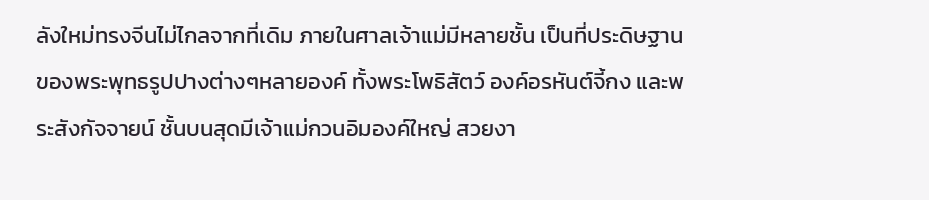ลังใหม่ทรงจีนไม่ไกลจากที่เดิม ภายในศาลเจ้าแม่มีหลายชั้น เป็นที่ประดิษฐานของพระพุทธรูปปางต่างๆหลายองค์ ทั้งพระโพธิสัตว์ องค์อรหันต์จี้กง และพระสังกัจจายน์ ชั้นบนสุดมีเจ้าแม่กวนอิมองค์ใหญ่ สวยงา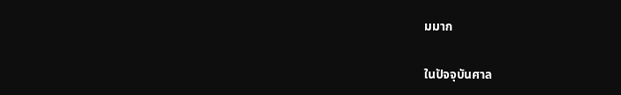มมาก

ในปัจจุบันศาล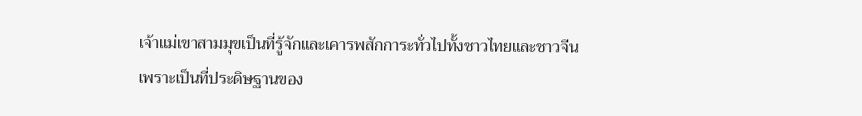เจ้าแม่เขาสามมุขเป็นที่รู้จักและเคารพสักการะทั่วไปทั้งชาวไทยและชาวจีน
เพราะเป็นที่ประดิษฐานของ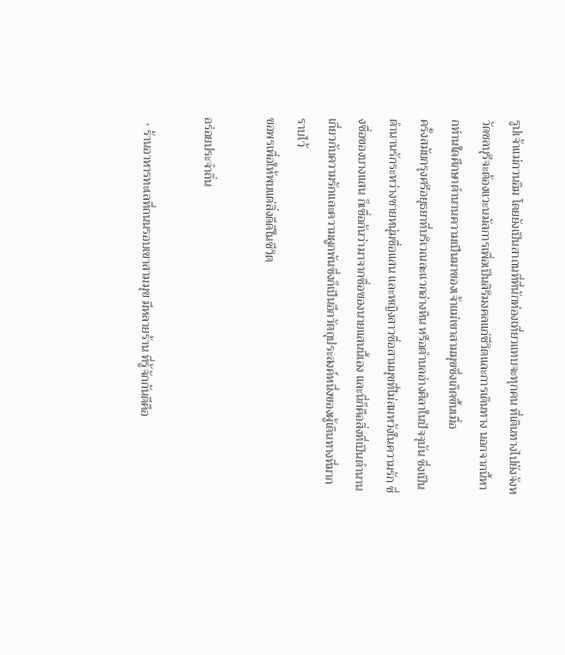รูปเจ้าแม่กวนอิม โดยยังเป็นสาถนที่ที่นักท่องเที่ยวแทบจะทุกคน ที่เดินทางไปยังจังหวัดชลบุรีจะต้องแวะนมัสการเพื่อเป็นสิริมงคลแก่ชีวิตและการเดินทาง นอกจากนี้หากท่านใดศึกษาตำนานความเป็นมาของเจ้าแม่เขาสามมุขซึ่งเกิดขึ้นเมื่อ
ครั้งสมัยกรุงศรีอยุธยาที่บริเวณละแวกอ่างหิน หรือตำบลอ่างศิลาในปัจจุบัน ซึ่งเป็นตำนานรักระหว่างชายหนุ่มชื่อแสน และหญิงสาวชื่อสามมุขที่ไม่สมหวังในความรัก ซึ่งชื่อของบางแสน ก็เชื่อกันว่ามาจากชื่อของนายแสนนี้เอง และนี่ก็คือสิ่งที่เป็นตำนาน เกี่ยวกับความรักและความผูกพันซึ่งก็เป็นอีกวัตถุประสงค์หนึ่งของผู้เดินทางที่มากราบไว้
ขอพรเพื่อให้พบแต่สิ่งดีดีในชีวิต

อร่อยประจำถิ่น

  • ร้านอาหารทะเลที่ถนนรอบเขาสามมุข มีหลายร้าน ที่รู้จักกันดีคือ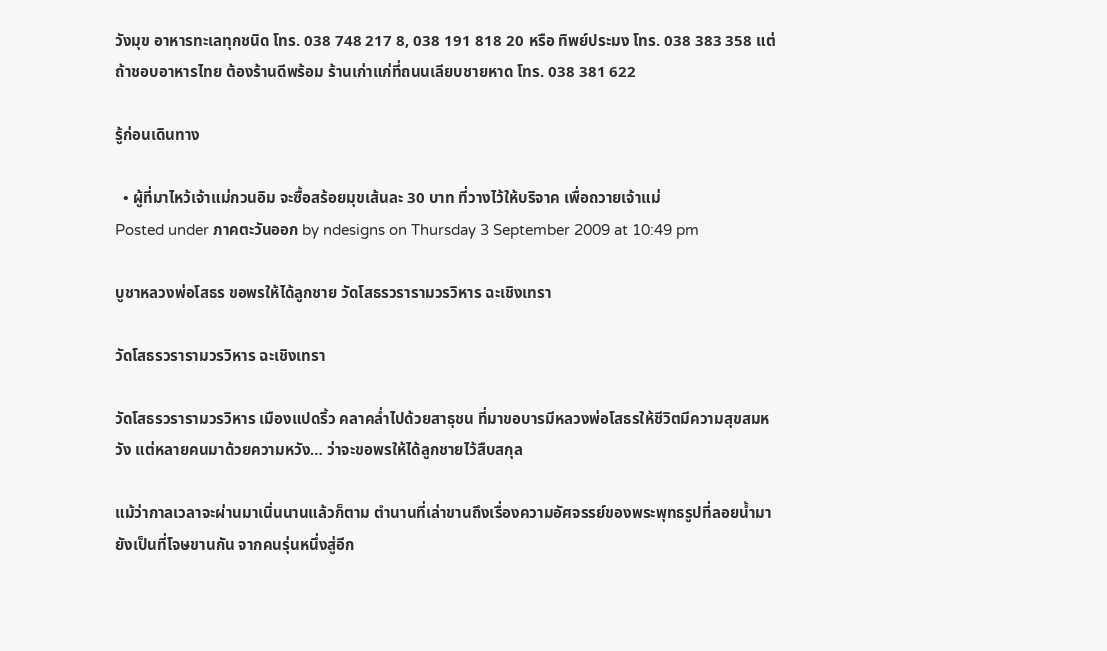วังมุข อาหารทะเลทุกชนิด โทร. 038 748 217 8, 038 191 818 20 หรือ ทิพย์ประมง โทร. 038 383 358 แต่ถ้าชอบอาหารไทย ต้องร้านดีพร้อม ร้านเก่าแก่ที่ถนนเลียบชายหาด โทร. 038 381 622

รู้ก่อนเดินทาง

  • ผู้ที่มาไหว้เจ้าแม่กวนอิม จะซื้อสร้อยมุขเส้นละ 30 บาท ที่วางไว้ให้บริจาค เพื่อถวายเจ้าแม่
Posted under ภาคตะวันออก by ndesigns on Thursday 3 September 2009 at 10:49 pm

บูชาหลวงพ่อโสธร ขอพรให้ได้ลูกชาย วัดโสธรวรารามวรวิหาร ฉะเชิงเทรา

วัดโสธรวรารามวรวิหาร ฉะเชิงเทรา

วัดโสธรวรารามวรวิหาร เมืองแปดริ้ว คลาคล่ำไปด้วยสาธุชน ที่มาขอบารมีหลวงพ่อโสธรให้ชีวิตมีความสุขสมหวัง แต่หลายคนมาด้วยความหวัง… ว่าจะขอพรให้ได้ลูกชายไว้สืบสกุล

แม้ว่ากาลเวลาจะผ่านมาเนิ่นนานแล้วก็ตาม ตำนานที่เล่าขานถึงเรื่องความอัศจรรย์ของพระพุทธรูปที่ลอยน้ำมา ยังเป็นที่โจษขานกัน จากคนรุ่นหนึ่งสู่อีก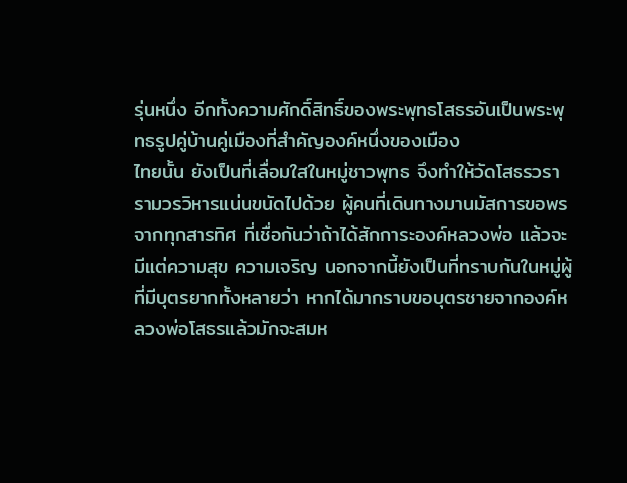รุ่นหนึ่ง อีกทั้งความศักดิ์สิทธิ์ของพระพุทธโสธรอันเป็นพระพุทธรูปคู่บ้านคู่เมืองที่สำคัญองค์หนึ่งของเมือง
ไทยนั้น ยังเป็นที่เลื่อมใสในหมู่ชาวพุทธ จึงทำให้วัดโสธรวรารามวรวิหารแน่นขนัดไปด้วย ผู้คนที่เดินทางมานมัสการขอพรจากทุกสารทิศ ที่เชื่อกันว่าถ้าได้สักการะองค์หลวงพ่อ แล้วจะมีแต่ความสุข ความเจริญ นอกจากนี้ยังเป็นที่ทราบกันในหมู่ผู้ที่มีบุตรยากทั้งหลายว่า หากได้มากราบขอบุตรชายจากองค์หลวงพ่อโสธรแล้วมักจะสมห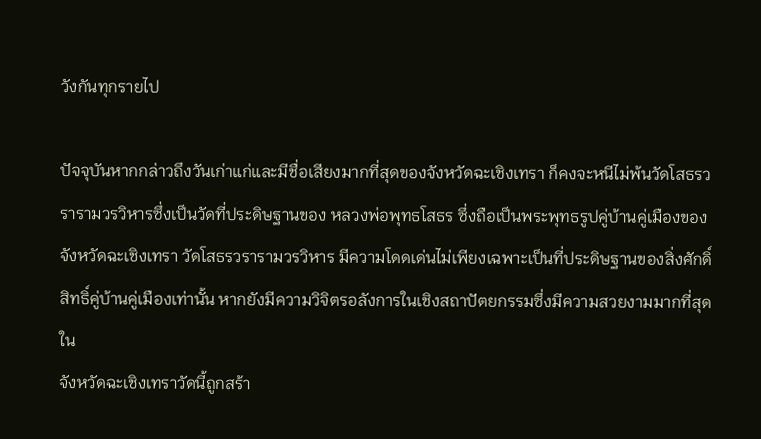วังกันทุกรายไป

ปัจจุบันหากกล่าวถึงวันเก่าแก่และมีชื่อเสียงมากที่สุดของจังหวัดฉะเชิงเทรา ก็คงจะหนีไม่พ้นวัดโสธรวรารามวรวิหารซึ่งเป็นวัดที่ประดิษฐานของ หลวงพ่อพุทธโสธร ซึ่งถือเป็นพระพุทธรูปคู่บ้านคู่เมืองของจังหวัดฉะเชิงเทรา วัดโสธรวรารามวรวิหาร มีความโดดเด่นไม่เพียงเฉพาะเป็นที่ประดิษฐานของสิ่งศักดิ์สิทธิ์คู่บ้านคู่เมืองเท่านั้น หากยังมีความวิจิตรอลังการในเชิงสถาปัตยกรรมซึ่งมีความสวยงามมากที่สุดใน
จังหวัดฉะเชิงเทราวัดนี้ถูกสร้า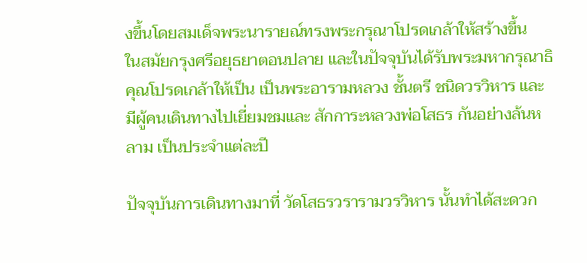งขึ้นโดยสมเด็จพระนารายณ์ทรงพระกรุณาโปรดเกล้าให้สร้างขึ้น
ในสมัยกรุงศรีอยุธยาตอนปลาย และในปัจจุบันได้รับพระมหากรุณาธิคุณโปรดเกล้าให้เป็น เป็นพระอารามหลวง ชั้นตรี ชนิดวรวิหาร และมีผู้คนเดินทางไปเยี่ยมชมและ สักการะหลวงพ่อโสธร กันอย่างล้นหลาม เป็นประจำแต่ละปี

ปัจจุบันการเดินทางมาที่ วัดโสธรวรารามวรวิหาร นั้นทำได้สะดวก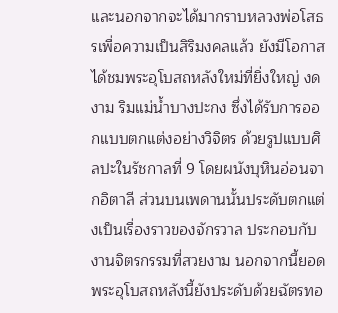และนอกจากจะได้มากราบหลวงพ่อโสธรเพื่อความเป็นสิริมงคลแล้ว ยังมีโอกาสได้ชมพระอุโบสถหลังใหม่ที่ยิ่งใหญ่ งดงาม ริมแม่น้ำบางปะกง ซึ่งได้รับการออกแบบตกแต่งอย่างวิจิตร ด้วยรูปแบบศิลปะในรัชกาลที่ 9 โดยผนังบุหินอ่อนจากอิตาลี ส่วนบนเพดานนั้นประดับตกแต่งเป็นเรื่องราวของจักรวาล ประกอบกับงานจิตรกรรมที่สวยงาม นอกจากนี้ยอดพระอุโบสถหลังนี้ยังประดับด้วยฉัตรทอ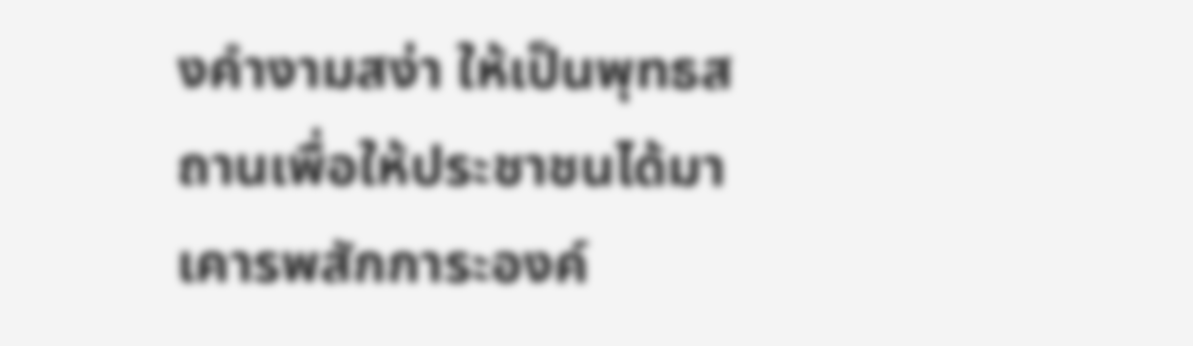งคำงามสง่า ให้เป็นพุทธสถานเพื่อให้ประชาชนได้มาเคารพสักการะองค์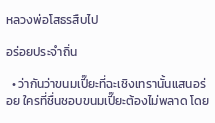หลวงพ่อโสธรสืบไป

อร่อยประจำถิ่น

  • ว่ากันว่าขนมเปี๊ยะที่ฉะเชิงเทรานั้นแสนอร่อย ใครที่ชื่นชอบขนมเปี๊ยะต้องไม่พลาด โดย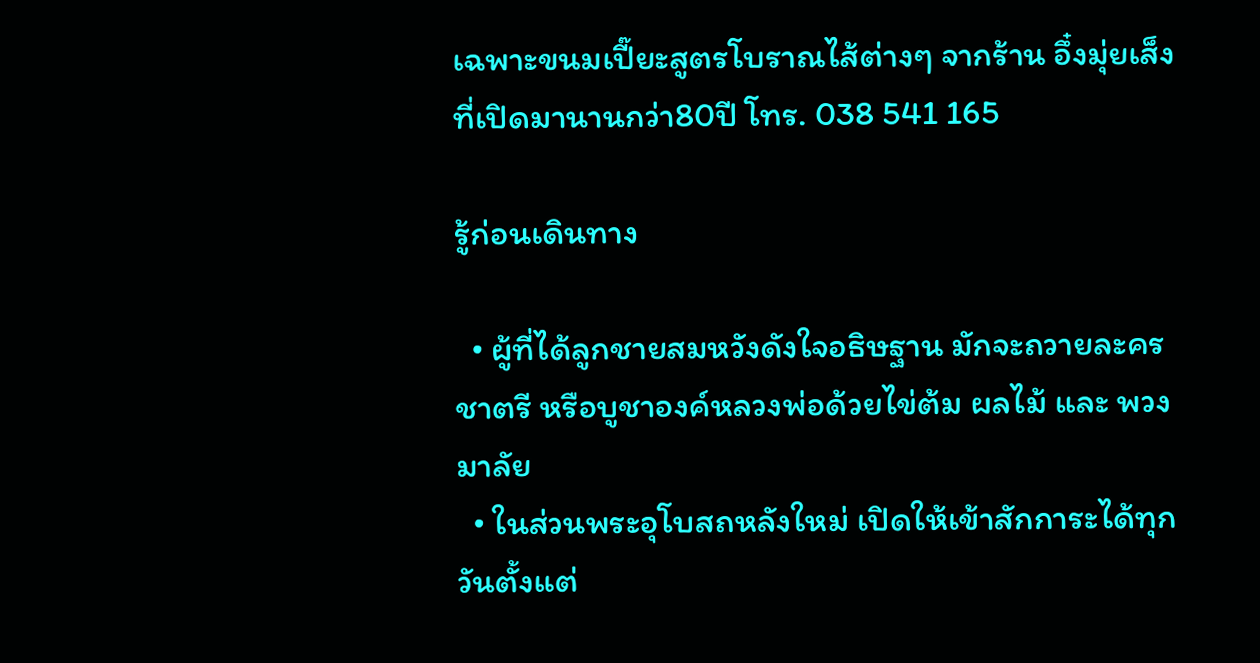เฉพาะขนมเปี๊ยะสูตรโบราณไส้ต่างๆ จากร้าน อึ๋งมุ่ยเส็ง ที่เปิดมานานกว่า80ปี โทร. 038 541 165

รู้ก่อนเดินทาง

  • ผู้ที่ได้ลูกชายสมหวังดังใจอธิษฐาน มักจะถวายละครชาตรี หรือบูชาองค์หลวงพ่อด้วยไข่ต้ม ผลไม้ และ พวงมาลัย
  • ในส่วนพระอุโบสถหลังใหม่ เปิดให้เข้าสักการะได้ทุกวันตั้งแต่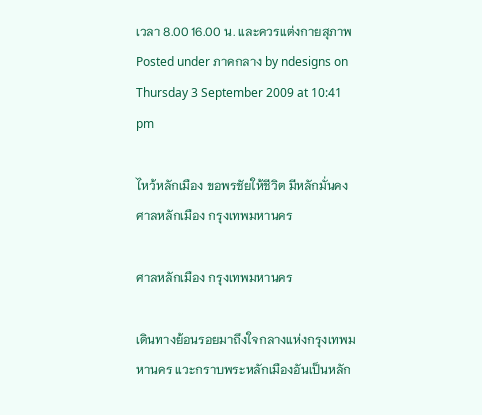เวลา 8.00 16.00 น. และควรแต่งกายสุภาพ
Posted under ภาคกลาง by ndesigns on Thursday 3 September 2009 at 10:41 pm

ไหว้หลักเมือง ขอพรชัยให้ชีวิต มีหลักมั่นคง ศาลหลักเมือง กรุงเทพมหานคร

ศาลหลักเมือง กรุงเทพมหานคร

เดินทางย้อนรอยมาถึงใจกลางแห่งกรุงเทพมหานคร แวะกราบพระหลักเมืองอันเป็นหลัก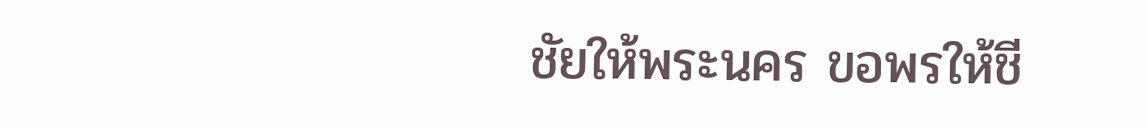ชัยให้พระนคร ขอพรให้ชี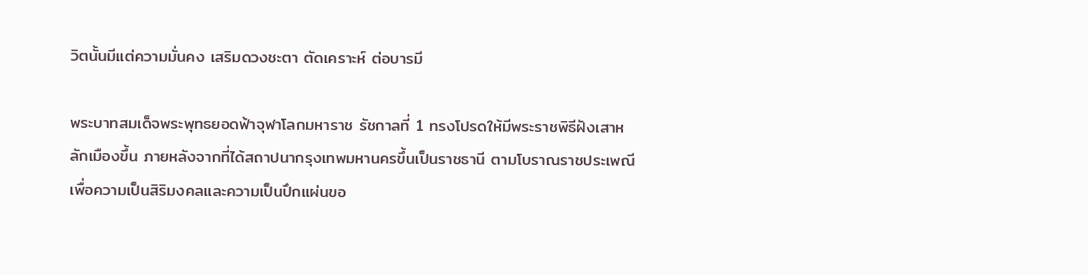วิตนั้นมีแต่ความมั่นคง เสริมดวงชะตา ตัดเคราะห์ ต่อบารมี

พระบาทสมเด็จพระพุทธยอดฟ้าจุฬาโลกมหาราช รัชกาลที่ 1 ทรงโปรดให้มีพระราชพิธีฝังเสาหลักเมืองขึ้น ภายหลังจากที่ได้สถาปนากรุงเทพมหานครขึ้นเป็นราชธานี ตามโบราณราชประเพณี เพื่อความเป็นสิริมงคลและความเป็นปึกแผ่นขอ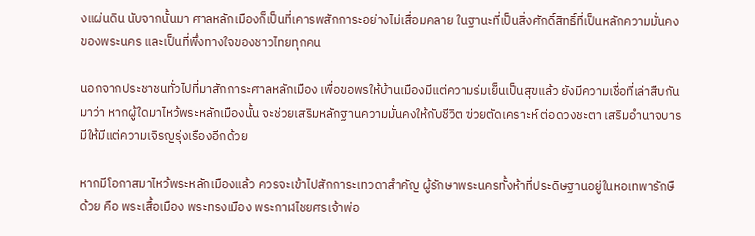งแผ่นดิน นับจากนั้นมา ศาลหลักเมืองก็เป็นที่เคารพสักการะอย่างไม่เสื่อมคลาย ในฐานะที่เป็นสิ่งศักดิ์สิทธิ์ที่เป็นหลักความมั่นคงของพระนคร และเป็นที่พึ่งทางใจของชาวไทยทุกคน

นอกจากประชาชนทั่วไปที่มาสักการะศาลหลักเมือง เพื่อขอพรให้บ้านเมืองมีแต่ความร่มเย็นเป็นสุขแล้ว ยังมีความเชื่อที่เล่าสืบกันมาว่า หากผู้ใดมาไหว้พระหลักเมืองนั้น จะช่วยเสริมหลักฐานความมั่นคงให้กับชีวิต ฃ่วยตัดเคราะห์ ต่อดวงชะตา เสริมอำนาจบารมีให้มีแต่ความเจิรญรุ่งเรืองอีกด้วย

หากมีโอกาสมาไหว้พระหลักเมืองแล้ว ควรจะเข้าไปสักการะเทวดาสำคัญ ผู้รักษาพระนครทั้งห้าที่ประดิษฐานอยู่ในหอเทพารักษืด้วย คือ พระเสื้อเมือง พระทรงเมือง พระกาฬไชยศรเจ้าพ่อ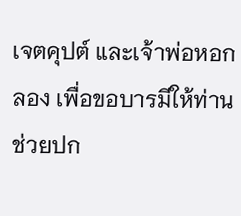เจตคุปต์ และเจ้าพ่อหอกลอง เพื่อขอบารมีให้ท่านช่วยปก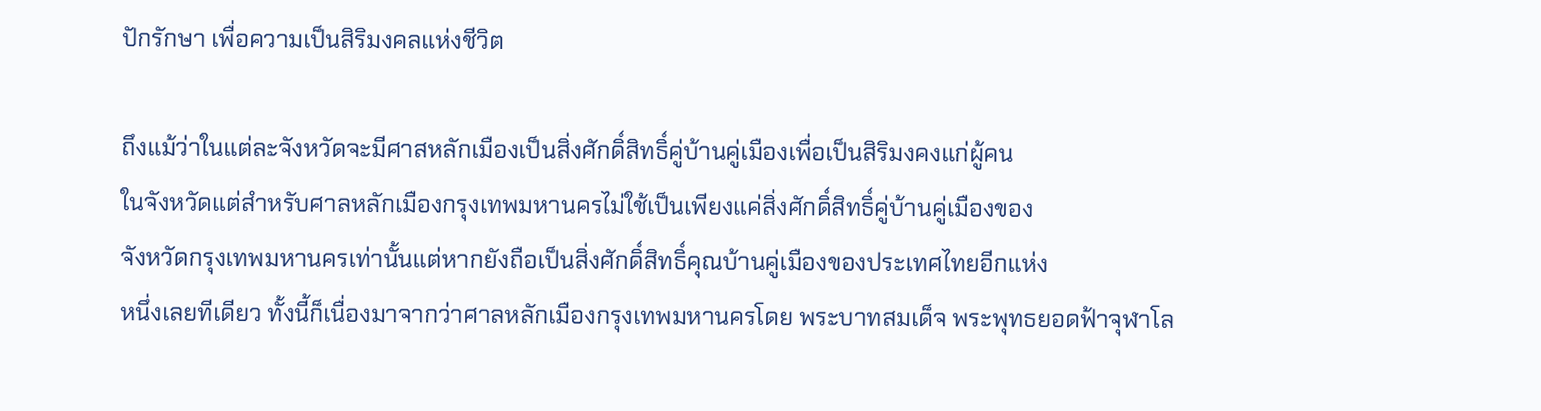ปักรักษา เพื่อความเป็นสิริมงคลแห่งชีวิต

ถึงแม้ว่าในแต่ละจังหวัดจะมีศาสหลักเมืองเป็นสิ่งศักดิ์สิทธิ์คู่บ้านคู่เมืองเพื่อเป็นสิริมงคงแก่ผู้คน
ในจังหวัดแต่สำหรับศาลหลักเมืองกรุงเทพมหานครไม่ใช้เป็นเพียงแค่สิ่งศักดิ์สิทธิ์คู่บ้านคู่เมืองของ
จังหวัดกรุงเทพมหานครเท่านั้นแต่หากยังถือเป็นสิ่งศักดิ์สิทธิ์คุณบ้านคู่เมืองของประเทศไทยอีกแห่ง
หนึ่งเลยทีเดียว ทั้งนี้ก็เนื่องมาจากว่าศาลหลักเมืองกรุงเทพมหานครโดย พระบาทสมเด็จ พระพุทธยอดฟ้าจุฬาโล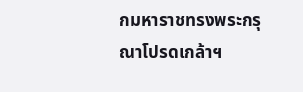กมหาราชทรงพระกรุณาโปรดเกล้าฯ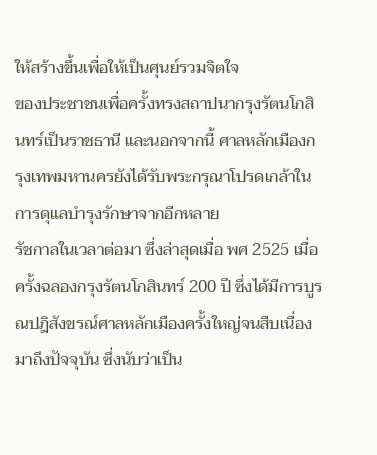ให้สร้างขึ้นเพื่อให้เป็นศุนย์รวมจิตใจ
ของประชาชนเพื่อครั้งทรงสถาปนากรุงรัตนโกสินทร์เป็นราชธานี และนอกจากนี้ ศาลหลักเมืองกรุงเทพมหานครยังได้รับพระกรุณาโปรดเกล้าในการดุแลบำรุงรักษาจากอีกหลาย
รัชกาลในเวลาต่อมา ซึ่งล่าสุดเมื่อ พศ 2525 เมื่อครั้งฉลองกรุงรัตนโกสินทร์ 200 ปี ซึ่งได้มีการบูรณปฎิสังขรณ์ศาลหลักเมืองครั้งใหญ่จนสืบเนื่องมาถึงปัจจุบัน ซึ่งนับว่าเป็น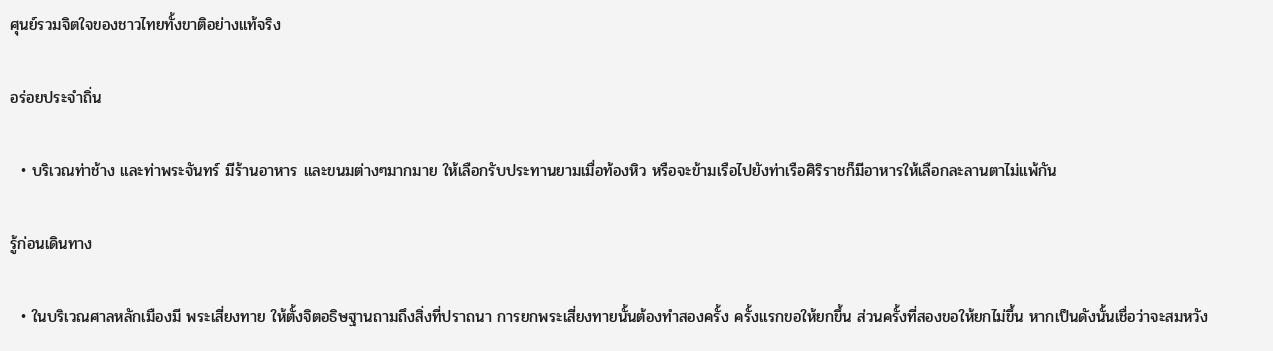ศุนย์รวมจิตใจของชาวไทยทั้งขาติอย่างแท้จริง

อร่อยประจำถิ่น

  • บริเวณท่าช้าง และท่าพระจันทร์ มีร้านอาหาร และขนมต่างๆมากมาย ให้เลือกรับประทานยามเมื่อท้องหิว หรือจะข้ามเรือไปยังท่าเรือศิริราชก็มีอาหารให้เลือกละลานตาไม่แพ้กัน

รู้ก่อนเดินทาง

  • ในบริเวณศาลหลักเมืองมี พระเสี่ยงทาย ให้ตั้งจิตอธิษฐานถามถึงสิ่งที่ปราถนา การยกพระเสี่ยงทายนั้นต้องทำสองครั้ง ครั้งแรกขอให้ยกขึ้น ส่วนครั้งที่สองขอให้ยกไม่ขึ้น หากเป็นดังนั้นเชื่อว่าจะสมหวัง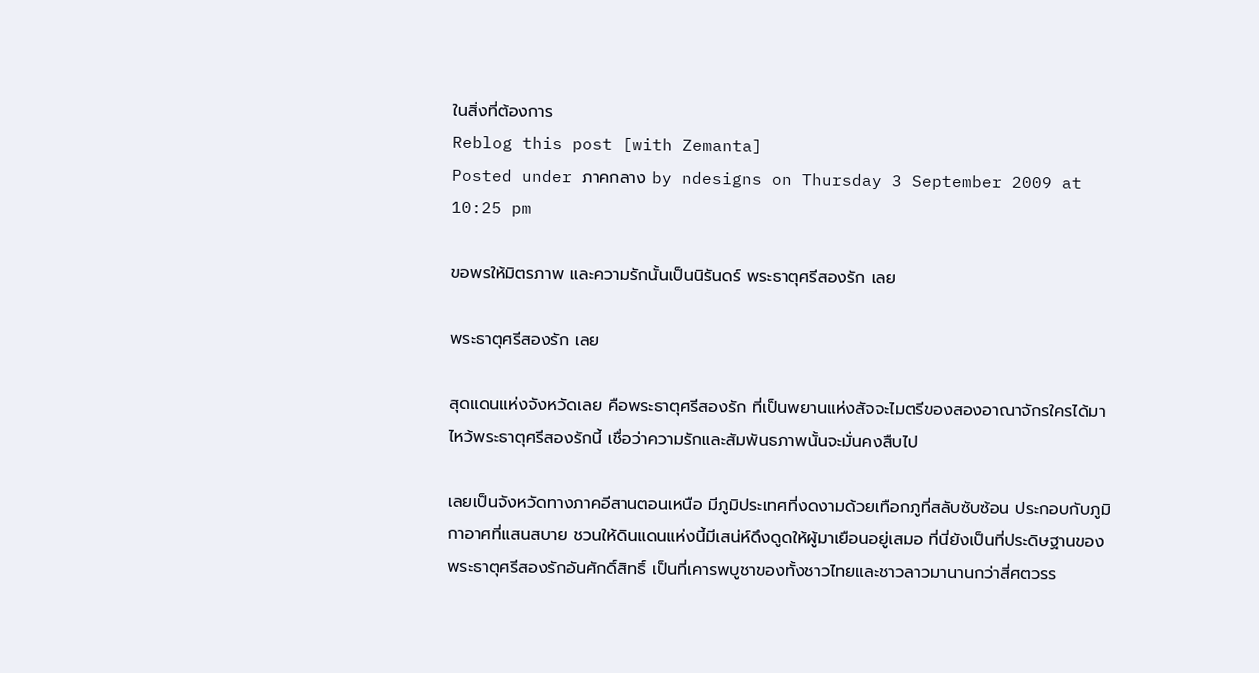ในสิ่งที่ต้องการ
Reblog this post [with Zemanta]
Posted under ภาคกลาง by ndesigns on Thursday 3 September 2009 at 10:25 pm

ขอพรให้มิตรภาพ และความรักนั้นเป็นนิรันดร์ พระธาตุศรีสองรัก เลย

พระธาตุศรีสองรัก เลย

สุดแดนแห่งจังหวัดเลย คือพระธาตุศรีสองรัก ที่เป็นพยานแห่งสัจจะไมตรีของสองอาณาจักรใครได้มาไหว้พระธาตุศรีสองรักนี้ เชื่อว่าความรักและสัมพันธภาพนั้นจะมั่นคงสืบไป

เลยเป็นจังหวัดทางภาคอีสานตอนเหนือ มีภูมิประเทศที่งดงามด้วยเทือกภูที่สลับซับซ้อน ประกอบกับภูมิกาอาศที่แสนสบาย ชวนให้ดินแดนแห่งนี้มีเสน่ห์ดึงดูดให้ผู้มาเยือนอยู่เสมอ ที่นี่ยังเป็นที่ประดิษฐานของพระธาตุศรีสองรักอันศักดิ์สิทธิ์ เป็นที่เคารพบูชาของทั้งชาวไทยและชาวลาวมานานกว่าสี่ศตวรร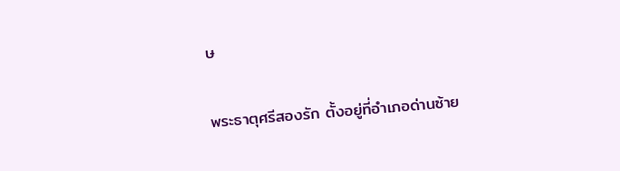ษ

พระธาตุศรีสองรัก ตั้งอยู่ที่อำเภอด่านซ้าย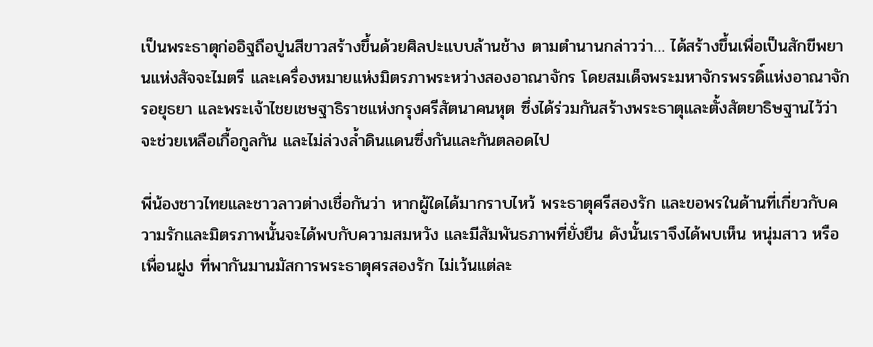เป็นพระธาตุก่ออิฐถือปูนสีขาวสร้างขึ้นด้วยศิลปะแบบล้านช้าง ตามตำนานกล่าวว่า… ได้สร้างขึ้นเพื่อเป็นสักขีพยานแห่งสัจจะไมตรี และเครื่องหมายแห่งมิตรภาพระหว่างสองอาณาจักร โดยสมเด็จพระมหาจักรพรรดิ์แห่งอาณาจักรอยุธยา และพระเจ้าไชยเชษฐาธิราชแห่งกรุงศรีสัตนาคนหุต ซึ่งได้ร่วมกันสร้างพระธาตุและตั้งสัตยาธิษฐานไว้ว่าจะช่วยเหลือเกื้อกูลกัน และไม่ล่วงล้ำดินแดนซึ่งกันและกันตลอดไป

พี่น้องชาวไทยและชาวลาวต่างเชื่อกันว่า หากผู้ใดได้มากราบไหว้ พระธาตุศรีสองรัก และขอพรในด้านที่เกี่ยวกับความรักและมิตรภาพนั้นจะได้พบกับความสมหวัง และมีสัมพันธภาพที่ยั่งยืน ดังนั้นเราจึงได้พบเห็น หนุ่มสาว หรือ เพื่อนฝูง ที่พากันมานมัสการพระธาตุศรสองรัก ไม่เว้นแต่ละ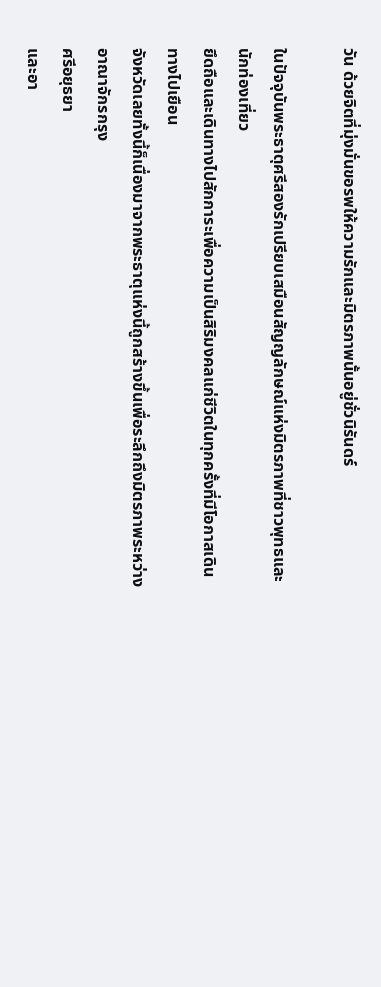วัน ด้วยจิตที่มุ่งมั่นขอรพให้ความรักและมิตรภาพนั้นอยู่ชั่วนิรันดร์

ในปัจจุบันพระธาตุศรีสองรักเปรียบเสมือนสัญญลักษณ์แห่งมิตรภาพที่ชาวพุทธและนักท่องเที่ยว
ยึดถือและเดินทางไปสักการะเพื่อความเป็นสิริมงคลแก่ชีวิตในทุกครั้งที่มีโอกาสเดินทางไปเยือน
จังหวัดเลยทั้งนี้ก็เนื่องมาจากพระธาตุแห่งนี้ถูกสร้างขึ้นเพื่อระลึกถึงมิตรภาพระหว่างอาณาจักรกรุง
ศรีอยุธยา
และอา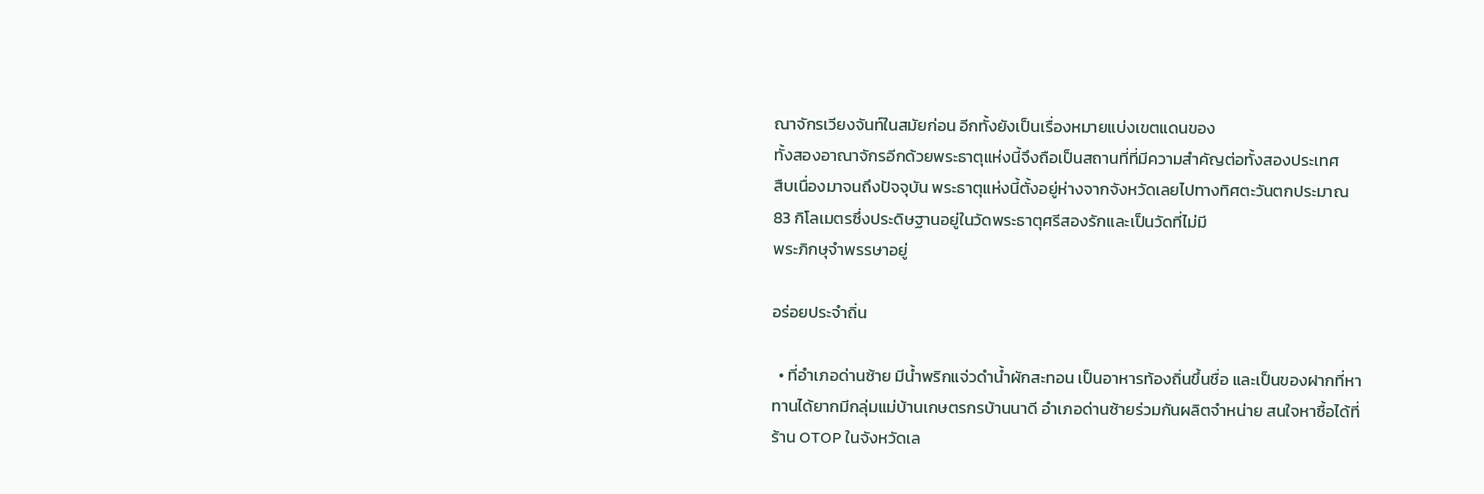ณาจักรเวียงจันท์ในสมัยก่อน อีกทั้งยังเป็นเรื่องหมายแบ่งเขตแดนของ
ทั้งสองอาณาจักรอีกด้วยพระธาตุแห่งนี้จึงถือเป็นสถานที่ที่มีความสำคัญต่อทั้งสองประเทศ
สืบเนื่องมาจนถึงปัจจุบัน พระธาตุแห่งนี้ตั้งอยู่ห่างจากจังหวัดเลยไปทางทิศตะวันตกประมาณ 83 กิโลเมตรซึ่งประดิษฐานอยู่ในวัดพระธาตุศรีสองรักและเป็นวัดที่ไม่มี
พระภิกษุจำพรรษาอยู่

อร่อยประจำถิ่น

  • ที่อำเภอด่านซ้าย มีน้ำพริกแจ่วดำน้ำผักสะทอน เป็นอาหารท้องถิ่นขึ้นชื่อ และเป็นของฝากที่หาทานได้ยากมีกลุ่มแม่บ้านเกษตรกรบ้านนาดี อำเภอด่านซ้ายร่วมกันผลิตจำหน่าย สนใจหาซื้อได้ที่ร้าน OTOP ในจังหวัดเล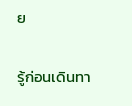ย

รู้ก่อนเดินทา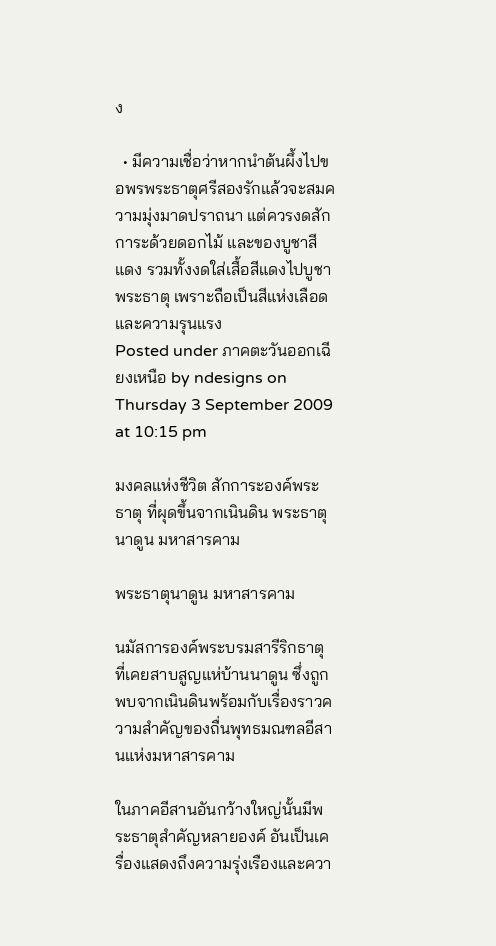ง

  • มีความเชื่อว่าหากนำต้นผึ้งไปขอพรพระธาตุศรีสองรักแล้วจะสมความมุ่งมาดปราถนา แต่ควรงดสักการะด้วยดอกไม้ และของบูชาสีแดง รวมทั้งงดใส่เสื้อสีแดงไปบูชาพระธาตุ เพราะถือเป็นสีแห่งเลือดและความรุนแรง
Posted under ภาคตะวันออกเฉียงเหนือ by ndesigns on Thursday 3 September 2009 at 10:15 pm

มงคลแห่งชีวิต สักการะองค์พระธาตุ ที่ผุดขึ้นจากเนินดิน พระธาตุนาดูน มหาสารคาม

พระธาตุนาดูน มหาสารคาม

นมัสการองค์พระบรมสารีริกธาตุ ที่เคยสาบสูญแห่บ้านนาดูน ซึ่งถูกพบจากเนินดินพร้อมกับเรื่องราวความสำคัญของถื่นพุทธมณฑลอีสานแห่งมหาสารคาม

ในภาคอีสานอันกว้างใหญ่นั้นมีพระธาตุสำคัญหลายองค์ อันเป็นเครื่องแสดงถึงความรุ่งเรืองและควา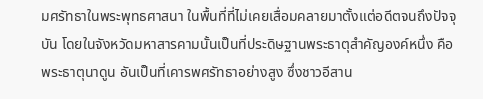มศรัทธาในพระพุทธศาสนา ในพื้นที่ที่ไม่เคยเสื่อมคลายมาตั้งแต่อดีตจนถึงปัจจุบัน โดยในจังหวัดมหาสารคามนั้นเป็นที่ประดิษฐานพระธาตุสำคัญองค์หนึ่ง คือ พระธาตุนาดูน อันเป็นที่เคารพศรัทธาอย่างสูง ซึ่งชาวอีสาน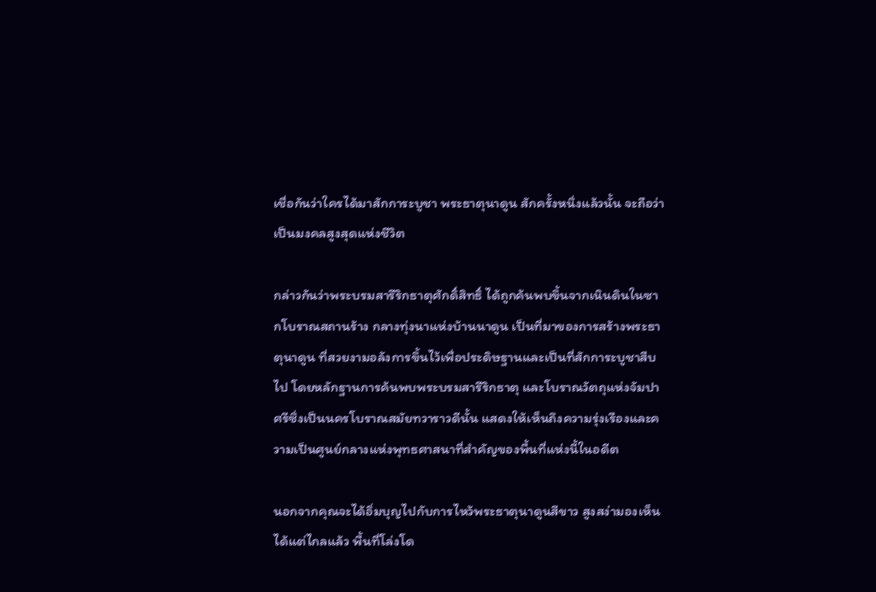เชื่อกันว่าใครได้มาสักการะบูชา พระธาตุนาดูน สักครั้งหนึ่งแล้วนั้น จะถือว่าเป็นมงคลสูงสุดแห่งชีวิต

กล่าวกันว่าพระบรมสารีริกธาตุศักดิ์สิทธิ์ ได้ถูกค้นพบขึ้นจากเนินดินในซากโบราณสถานร้าง กลางทุ่งนาแห่งบ้านนาดูน เป็นที่มาของการสร้างพระธาตุนาดูน ที่สวยงามอลังการขึ้นไว้เพื่อประดิษฐานและเป็นที่สักการะบูชาสืบไป โดยหลักฐานการค้นพบพระบรมสารีริกธาตุ และโบราณวัตถุแห่งจัมปาศรีซึ่งเป็นนครโบราณสมัยทวาราวดีนั้น แสดงให้เห็นถึงความรุ่งเรืองและความเป็นศูนย์กลางแห่งพุทธศาสนาที่สำคัญของพื้นที่แห่งนี้ในอดีต

นอกจากคุณจะได้อิ่มบุญไปกับการไหว้พระธาตุนาดูนสีขาว สูงสง่ามองเห็นได้แต่ไกลแล้ว พื้นที่โล่งโด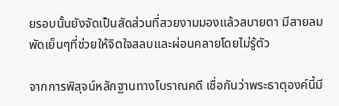ยรอบนั้นยังจัดเป็นสัดส่วนที่สวยงามมองแล้วสบายตา มีสายลมพัดเย็นๆที่ช่วยให้จิตใจสลบและผ่อนคลายโดยไม่รู้ตัว

จากการพิสุจน์หลักฐานทางโบราณคดี เชื่อกันว่าพระธาตุองค์นี้มี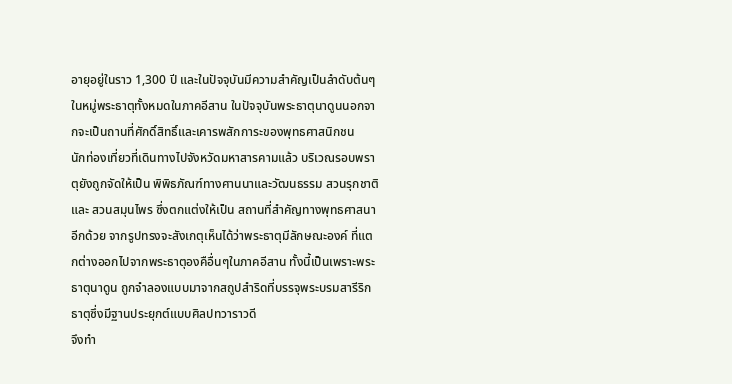อายุอยู่ในราว 1,300 ปี และในปัจจุบันมีความสำคัญเป็นลำดับต้นๆในหมู่พระธาตุทั้งหมดในภาคอีสาน ในปัจจุบันพระธาตุนาดูนนอกจากจะเป็นถานที่ศักดิ์สิทธิ์และเคารพสักการะของพุทธศาสนิกชน
นักท่องเที่ยวที่เดินทางไปจังหวัดมหาสารคามแล้ว บริเวณรอบพราตุยังถูกจัดให้เป็น พิพิธภัณฑ์ทางศานนาและวัฒนธรรม สวนรุกชาติ และ สวนสมุนไพร ซึ่งตกแต่งให้เป็น สถานที่สำคัญทางพุทธศาสนาอีกด้วย จากรูปทรงจะสังเกตุเห็นได้ว่าพระธาตุมีลักษณะองค์ ที่แตกต่างออกไปจากพระธาตุองคือื่นๆในภาคอีสาน ทั้งนี้เป็นเพราะพระธาตุนาดูน ถูกจำลองแบบมาจากสถูปสำริดที่บรรจุพระบรมสารีริกธาตุซึ่งมีฐานประยุกต์แบบศิลปทวาราวดี
จึงทำ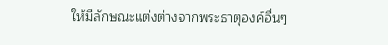ให้มีลักษณะแต่งต่างจากพระธาตุองค์อื่นๆ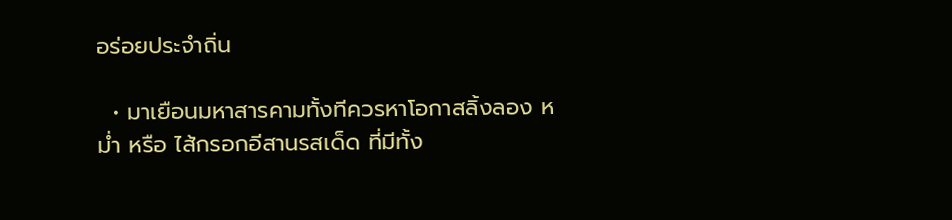อร่อยประจำถิ่น

  • มาเยือนมหาสารคามทั้งทีควรหาโอกาสลิ้งลอง หม่ำ หรือ ไส้กรอกอีสานรสเด็ด ที่มีทั้ง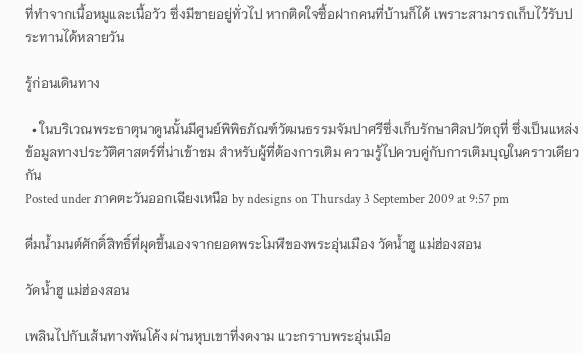ที่ทำจากเนื้อหมูและเนื้อวัว ซึ่งมีขายอยู่ทั่วไป หากติดใจซื้อฝากคนที่บ้านก็ได้ เพราะสามารถเก็บไว้รับประทานได้หลายวัน

รู้ก่อนเดินทาง

  • ในบริเวณพระธาตุนาดูนนั้นมีศูนย์พิพิธภัณฑ์วัฒนธรรมจัมปาศรีซึ่งเก็บรักษาศิลปวัตถุที่ ซึ่งเป็นแหล่งข้อมูลทางประวัติศาสตร์ที่น่าเข้าชม สำหรับผู้ที่ต้องการเติม ความรู้ไปควบคู่กับการเติมบุญในคราวเดียวกัน
Posted under ภาคตะวันออกเฉียงเหนือ by ndesigns on Thursday 3 September 2009 at 9:57 pm

ดื่มน้ำมนต์ศักดิ์สิทธิ์ที่ผุดขึ้นเองจากยอดพระโมฬีของพระอุ่นเมือง วัดน้ำฮู แม่ฮ่องสอน

วัดน้ำฮู แม่ฮ่องสอน

เพลินไปกับเส้นทางพันโค้ง ผ่านหุบเขาที่งดงาม แวะกราบพระอุ่นเมือ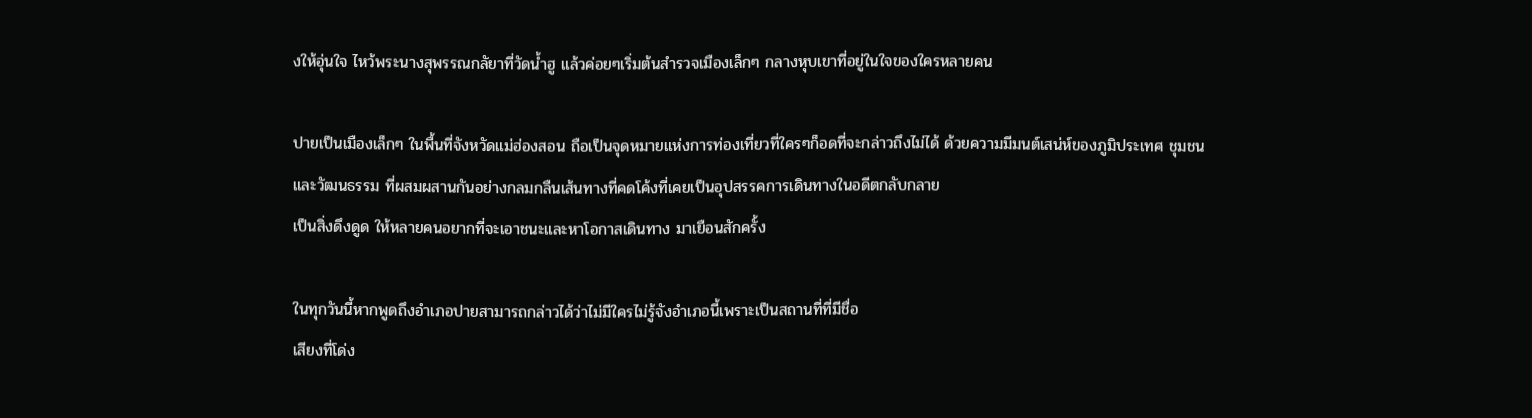งให้อุ่นใจ ไหว้พระนางสุพรรณกลัยาที่วัดน้ำฮู แล้วค่อยๆเริ่มต้นสำรวจเมืองเล็กๆ กลางหุบเขาที่อยู่ในใจของใครหลายคน

ปายเป็นเมืองเล็กๆ ในพื้นที่จังหวัดแม่ฮ่องสอน ถือเป็นจุดหมายแห่งการท่องเที่ยวที่ใครๆก็อดที่จะกล่าวถึงไม่ได้ ด้วยความมีมนต์เสน่ห์ของภูมิประเทศ ชุมชน และวัฒนธรรม ที่ผสมผสานกันอย่างกลมกลืนเส้นทางที่คดโค้งที่เคยเป็นอุปสรรคการเดินทางในอดีตกลับกลาย
เป็นสิ่งดึงดูด ให้หลายคนอยากที่จะเอาชนะและหาโอกาสเดินทาง มาเยือนสักครั้ง

ในทุกวันนี้หากพูดถึงอำเภอปายสามารถกล่าวได้ว่าไม่มีใครไม่รู้จังอำเภอนี้เพราะเป็นสถานที่ที่มีชื่อ
เสียงที่โด่ง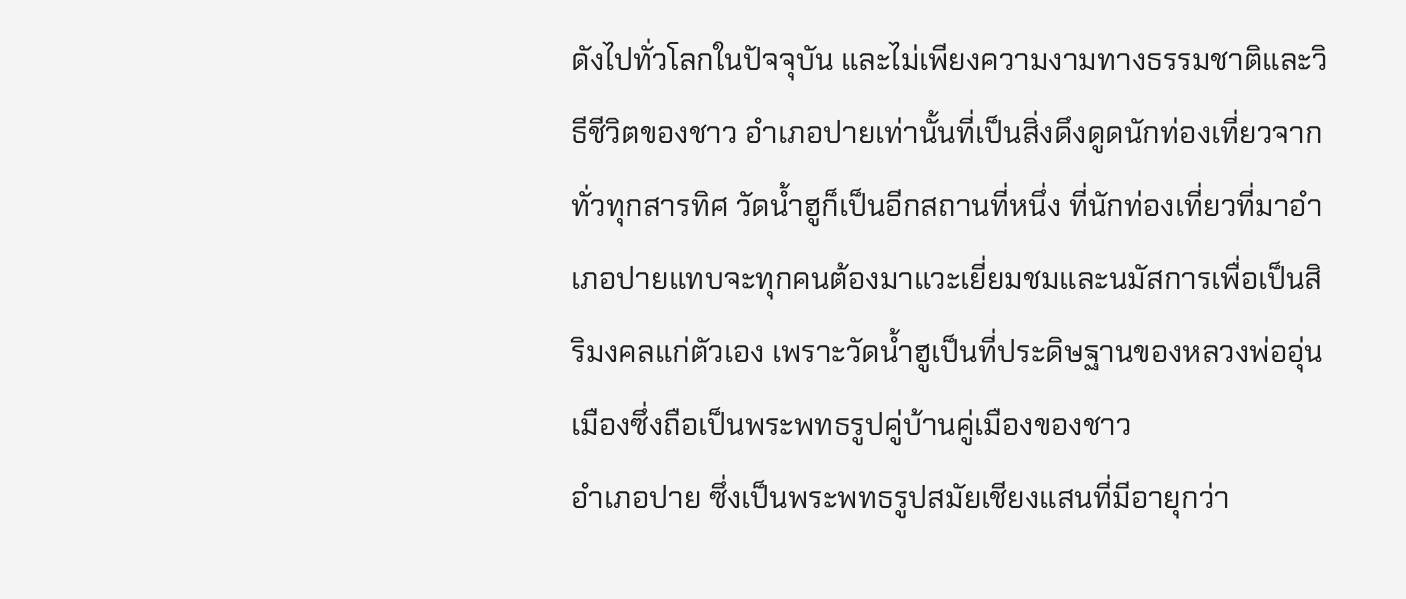ดังไปทั่วโลกในปัจจุบัน และไม่เพียงความงามทางธรรมชาติและวิธีชีวิตของชาว อำเภอปายเท่านั้นที่เป็นสิ่งดึงดูดนักท่องเที่ยวจากทั่วทุกสารทิศ วัดน้ำฮูก็เป็นอีกสถานที่หนึ่ง ที่นักท่องเที่ยวที่มาอำเภอปายแทบจะทุกคนต้องมาแวะเยี่ยมชมและนมัสการเพื่อเป็นสิริมงคลแก่ตัวเอง เพราะวัดน้ำฮูเป็นที่ประดิษฐานของหลวงพ่ออุ่นเมืองซึ่งถือเป็นพระพทธรูปคู่บ้านคู่เมืองของชาว
อำเภอปาย ซึ่งเป็นพระพทธรูปสมัยเชียงแสนที่มีอายุกว่า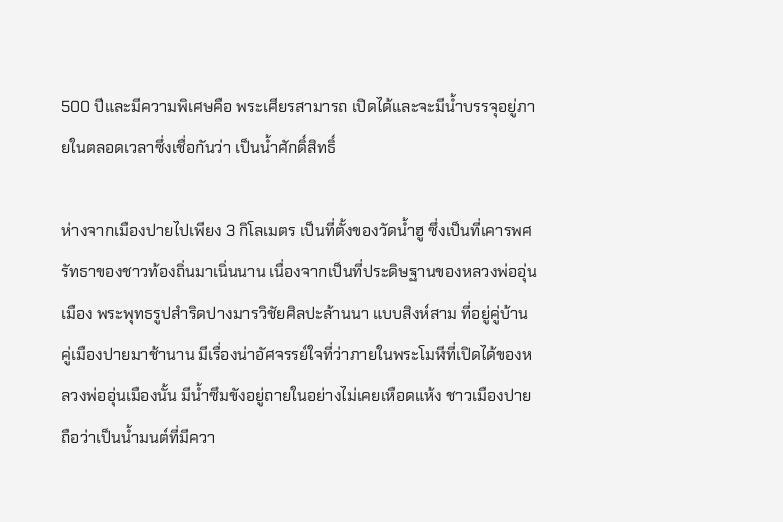500 ปีและมีความพิเศษคือ พระเศียรสามารถ เปิดได้และจะมีน้ำบรรจุอยู่ภายในตลอดเวลาซึ่งเชื่อกันว่า เป็นน้ำศักดิ์สิทธิ์

ห่างจากเมืองปายไปเพียง 3 กิโลเมตร เป็นที่ตั้งของวัดน้ำฮู ซึ่งเป็นที่เคารพศรัทธาของชาวท้องถิ่นมาเนิ่นนาน เนื่องจากเป็นที่ประดิษฐานของหลวงพ่ออุ่นเมือง พระพุทธรูปสำริดปางมารวิชัยศิลปะล้านนา แบบสิงห์สาม ที่อยู่คู่บ้านคู่เมืองปายมาช้านาน มีเรื่องน่าอัศจรรย์ใจที่ว่าภายในพระโมฬีที่เปิดได้ของหลวงพ่ออุ่นเมืองนั้น มีน้ำซึมขังอยู่ถายในอย่างไม่เคยเหือดแห้ง ชาวเมืองปายถือว่าเป็นน้ำมนต์ที่มีควา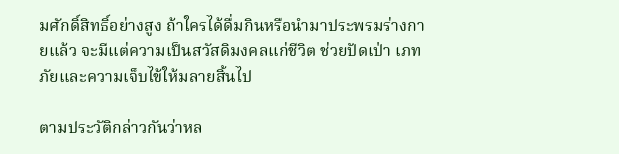มศักดิ์สิทธิ์อย่างสูง ถ้าใครได้ดื่มกินหรือนำมาประพรมร่างกายแล้ว จะมีแต่ความเป็นสวัสดิมงคลแก่ชีวิต ช่วยปัดเป่า เภทภัยและความเจ็บไข้ให้มลายสิ้นไป

ตามประวัติกล่าวกันว่าหล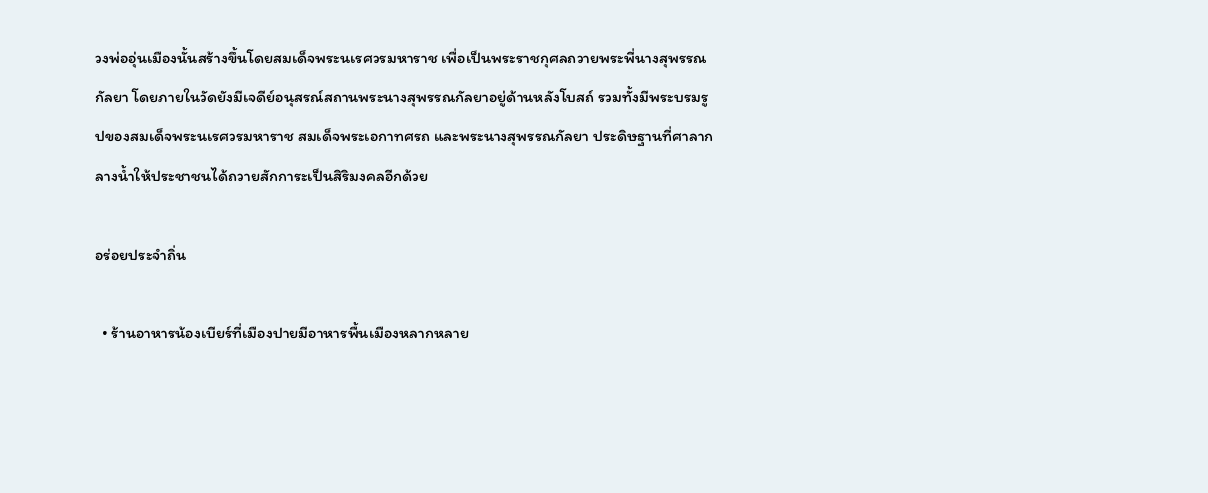วงพ่ออุ่นเมืองนั้นสร้างขึ้นโดยสมเด็จพระนเรศวรมหาราช เพื่อเป็นพระราชกุศลถวายพระพี่นางสุพรรณกัลยา โดยภายในวัดยังมีเจดีย์อนุสรณ์สถานพระนางสุพรรณกัลยาอยู่ด้านหลังโบสถ์ รวมทั้งมีพระบรมรูปของสมเด็จพระนเรศวรมหาราช สมเด็จพระเอกาทศรถ และพระนางสุพรรณกัลยา ประดิษฐานที่ศาลากลางน้ำให้ประชาชนได้ถวายสักการะเป็นสิริมงคลอีกด้วย

อร่อยประจำถิ่น

  • ร้านอาหารน้องเบียร์ที่เมืองปายมีอาหารพื้นเมืองหลากหลาย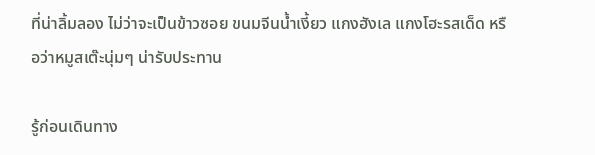ที่น่าลิ้มลอง ไม่ว่าจะเป็นข้าวซอย ขนมจีนน้ำเงี้ยว แกงฮังเล แกงโฮะรสเด็ด หรือว่าหมูสเต๊ะนุ่มๆ น่ารับประทาน

รู้ก่อนเดินทาง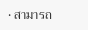• สามารถ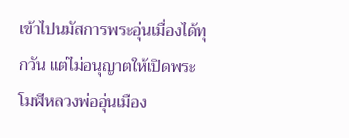เข้าไปนมัสการพระอุ่นเมื่องได้ทุกวัน แต่ไม่อนุญาตให้เปิดพระโมฬีหลวงพ่ออุ่นเมือง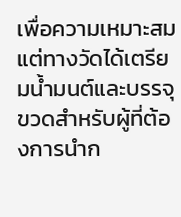เพื่อความเหมาะสม แต่ทางวัดได้เตรียมน้ำมนต์และบรรจุขวดสำหรับผู้ที่ต้องการนำก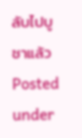ลับไปบูชาแล้ว
Posted under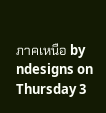ภาคเหนือ by ndesigns on Thursday 3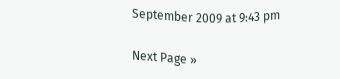September 2009 at 9:43 pm

Next Page »